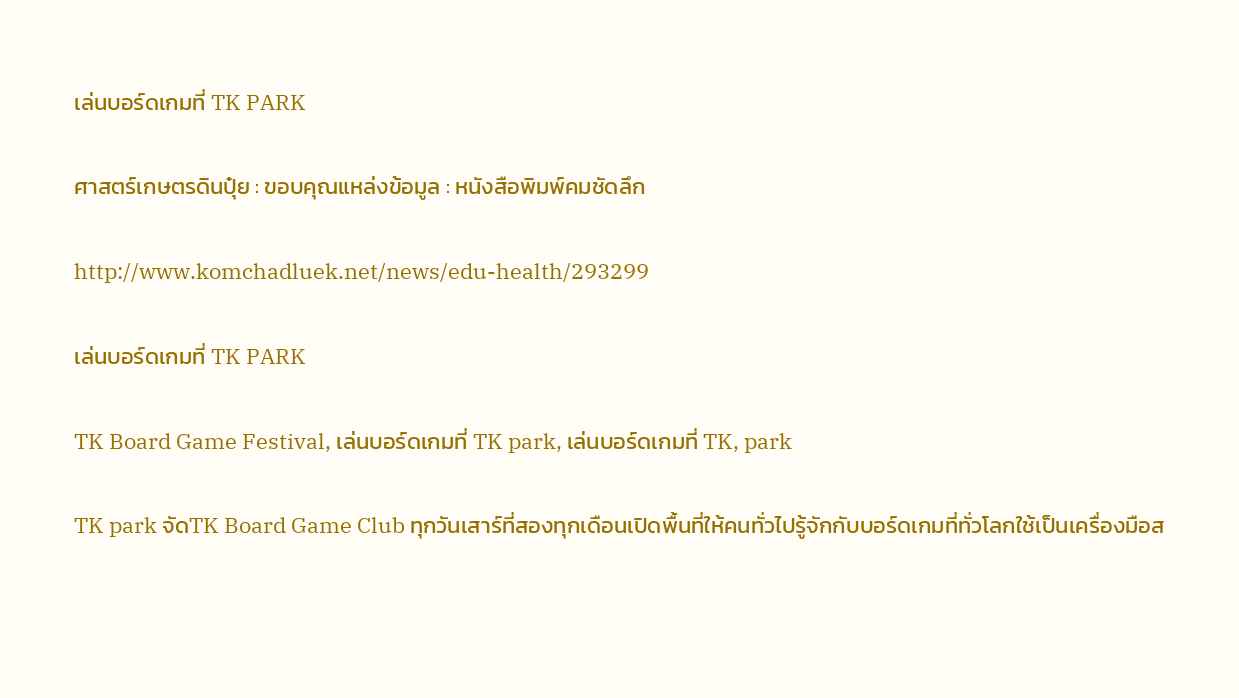เล่นบอร์ดเกมที่ TK PARK

ศาสตร์เกษตรดินปุ๋ย : ขอบคุณแหล่งข้อมูล : หนังสือพิมพ์คมชัดลึก

http://www.komchadluek.net/news/edu-health/293299

เล่นบอร์ดเกมที่ TK PARK

TK Board Game Festival, เล่นบอร์ดเกมที่ TK park, เล่นบอร์ดเกมที่ TK, park

TK park จัดTK Board Game Club ทุกวันเสาร์ที่สองทุกเดือนเปิดพื้นที่ให้คนทั่วไปรู้จักกับบอร์ดเกมที่ทั่วโลกใช้เป็นเครื่องมือส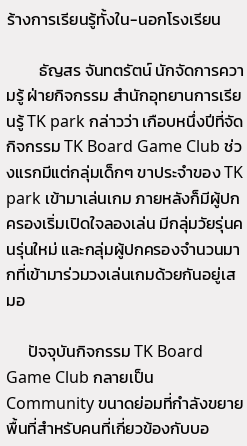ร้างการเรียนรู้ทั้งใน-นอกโรงเรียน

         ธัญสร จันทตรัตน์ นักจัดการความรู้ ฝ่ายกิจกรรม สำนักอุทยานการเรียนรู้ TK park กล่าวว่า เกือบหนึ่งปีที่จัดกิจกรรม TK Board Game Club ช่วงแรกมีแต่กลุ่มเด็กๆ ขาประจำของ TK park เข้ามาเล่นเกม ภายหลังก็มีผู้ปกครองเริ่มเปิดใจลองเล่น มีกลุ่มวัยรุ่นคนรุ่นใหม่ และกลุ่มผู้ปกครองจำนวนมากที่เข้ามาร่วมวงเล่นเกมด้วยกันอยู่เสมอ

      ปัจจุบันกิจกรรม TK Board Game Club กลายเป็น Community ขนาดย่อมที่กำลังขยายพื้นที่สำหรับคนที่เกี่ยวข้องกับบอ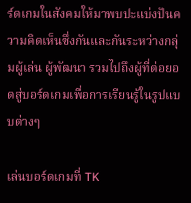ร์ดเกมในสังคมให้มาพบปะแบ่งปันความคิดเห็นซึ่งกันและกันระหว่างกลุ่มผู้เล่น ผู้พัฒนา รวมไปถึงผู้ที่ต่อยอดสู่บอร์ดเกมเพื่อการเรียนรู้ในรูปแบบต่างๆ

เล่นบอร์ดเกมที่ TK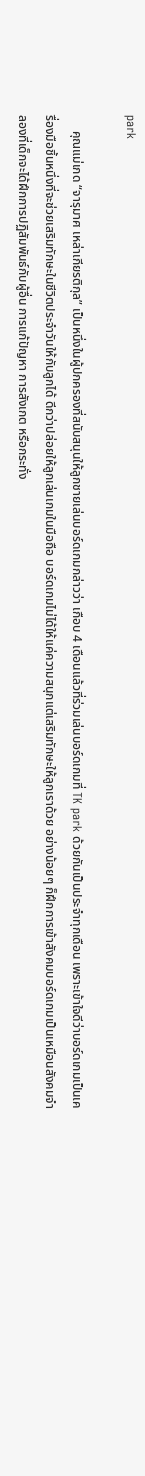park

     คุณแม่เกด “จารุมาศ เหล่าเกียรติกุล” เป็นหนึ่งในผู้ปกครองที่สนับสนุนให้ลูกชายเล่นบอร์ดเกมกล่าวว่า เกือบ 4 เดือนแล้วที่ร่วมเล่นบอร์ดเกมที่ TK park ด้วยกันเป็นประจำทุกเดือน เพราะเข้าใจดีว่าบอร์ดเกมเป็นเครื่องมือชิ้นหนึ่งที่จะช่วยเสริมทักษะในชีวิตประจำวันให้กับลูกได้ ดีกว่าปล่อยให้ลูกเล่นเกมในมือถือ บอร์ดเกมไม่ได้ให้แค่ความสนุกแต่เสริมทักษะให้ลูกเราด้วย อย่างน้อยๆ ก็ฝึกการเข้าสังคมบอร์ดเกมเป็นเหมือนสังคมจำลองที่เด็กจะได้ฝึกการปฏิสัมพันธ์กับผู้อื่น การแก้ปัญหา การสังเกต หรือกระทั่ง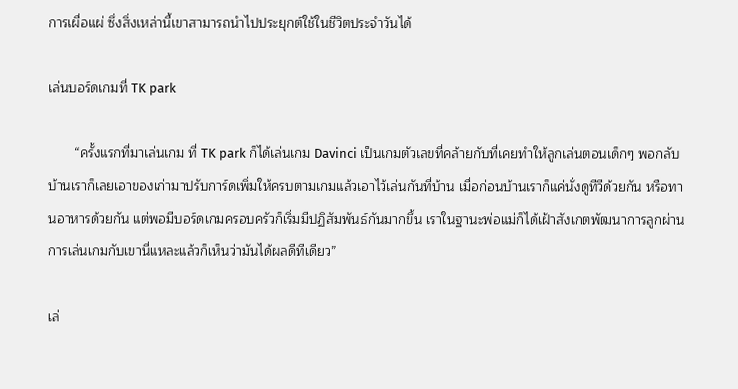การเผื่อแผ่ ซึ่งสิ่งเหล่านี้เขาสามารถนำไปประยุกต์ใช้ในชีวิตประจำวันได้

เล่นบอร์ดเกมที่ TK park

       “ครั้งแรกที่มาเล่นเกม ที่ TK park ก็ได้เล่นเกม Davinci เป็นเกมตัวเลขที่คล้ายกับที่เคยทำให้ลูกเล่นตอนเด็กๆ พอกลับบ้านเราก็เลยเอาของเก่ามาปรับการ์ดเพิ่มให้ครบตามเกมแล้วเอาไว้เล่นกันที่บ้าน เมื่อก่อนบ้านเราก็แค่นั่งดูทีวีด้วยกัน หรือทานอาหารด้วยกัน แต่พอมีบอร์ดเกมครอบครัวก็เริ่มมีปฏิสัมพันธ์กันมากขึ้น เราในฐานะพ่อแม่ก็ได้เฝ้าสังเกตพัฒนาการลูกผ่านการเล่นเกมกับเขานี่แหละแล้วก็เห็นว่ามันได้ผลดีทีเดียว”

เล่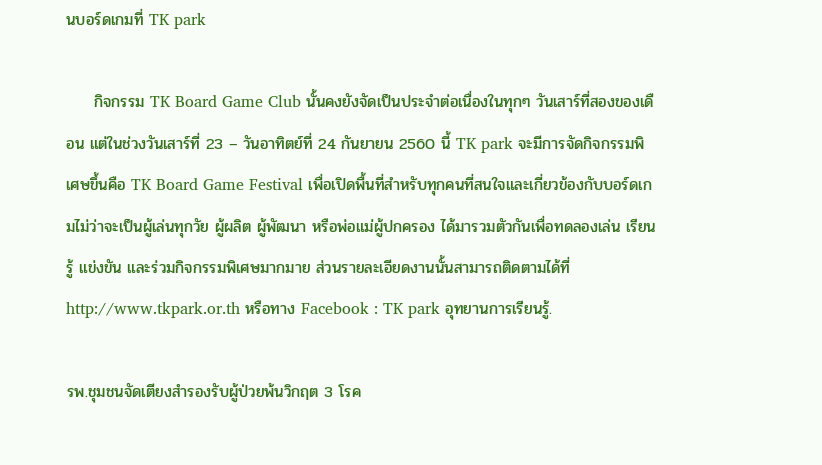นบอร์ดเกมที่ TK park

     กิจกรรม TK Board Game Club นั้นคงยังจัดเป็นประจำต่อเนื่องในทุกๆ วันเสาร์ที่สองของเดือน แต่ในช่วงวันเสาร์ที่ 23 – วันอาทิตย์ที่ 24 กันยายน 2560 นี้ TK park จะมีการจัดกิจกรรมพิเศษขึ้นคือ TK Board Game Festival เพื่อเปิดพื้นที่สำหรับทุกคนที่สนใจและเกี่ยวข้องกับบอร์ดเกมไม่ว่าจะเป็นผู้เล่นทุกวัย ผู้ผลิต ผู้พัฒนา หรือพ่อแม่ผู้ปกครอง ได้มารวมตัวกันเพื่อทดลองเล่น เรียนรู้ แข่งขัน และร่วมกิจกรรมพิเศษมากมาย ส่วนรายละเอียดงานนั้นสามารถติดตามได้ที่ http://www.tkpark.or.th หรือทาง Facebook : TK park อุทยานการเรียนรู้.

รพ.ชุมชนจัดเตียงสำรองรับผู้ป่วยพ้นวิกฤต 3 โรค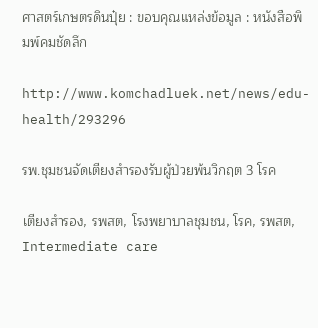ศาสตร์เกษตรดินปุ๋ย : ขอบคุณแหล่งข้อมูล : หนังสือพิมพ์คมชัดลึก

http://www.komchadluek.net/news/edu-health/293296

รพ.ชุมชนจัดเตียงสำรองรับผู้ป่วยพ้นวิกฤต 3 โรค

เตียงสำรอง, รพสต, โรงพยาบาลชุมชน, โรค, รพสต, Intermediate care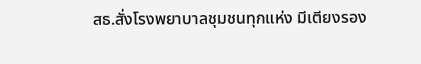สธ.สั่งโรงพยาบาลชุมชนทุกแห่ง มีเตียงรอง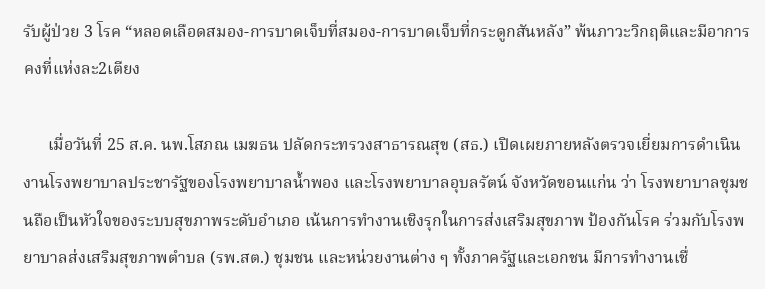รับผู้ป่วย 3 โรค “หลอดเลือดสมอง-การบาดเจ็บที่สมอง-การบาดเจ็บที่กระดูกสันหลัง” พ้นภาวะวิกฤติและมีอาการคงที่แห่งละ2เตียง

      เมื่อวันที่ 25 ส.ค. นพ.โสภณ เมฆธน ปลัดกระทรวงสาธารณสุข (สธ.) เปิดเผยภายหลังตรวจเยี่ยมการดำเนินงานโรงพยาบาลประชารัฐของโรงพยาบาลน้ำพอง และโรงพยาบาลอุบลรัตน์ จังหวัดขอนแก่น ว่า โรงพยาบาลชุมชนถือเป็นหัวใจของระบบสุขภาพระดับอำเภอ เน้นการทำงานเชิงรุกในการส่งเสริมสุขภาพ ป้องกันโรค ร่วมกับโรงพยาบาลส่งเสริมสุขภาพตำบล (รพ.สต.) ชุมชน และหน่วยงานต่าง ๆ ทั้งภาครัฐและเอกชน มีการทำงานเชื่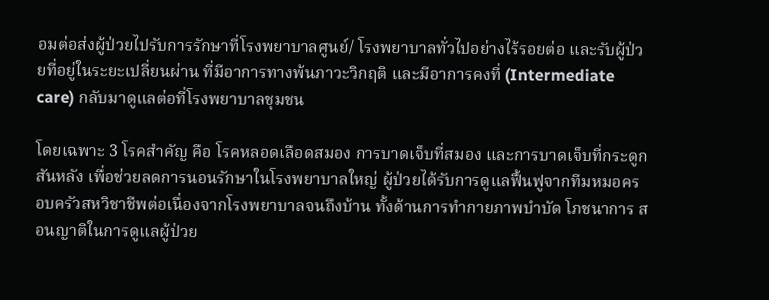อมต่อส่งผู้ป่วยไปรับการรักษาที่โรงพยาบาลศูนย์/ โรงพยาบาลทั่วไปอย่างไร้รอยต่อ และรับผู้ป่วยที่อยู่ในระยะเปลี่ยนผ่าน ที่มีอาการทางพ้นภาวะวิกฤติ และมีอาการคงที่ (Intermediate care) กลับมาดูแลต่อที่โรงพยาบาลชุมชน

โดยเฉพาะ 3 โรคสำคัญ คือ โรคหลอดเลือดสมอง การบาดเจ็บที่สมอง และการบาดเจ็บที่กระดูกสันหลัง เพื่อช่วยลดการนอนรักษาในโรงพยาบาลใหญ่ ผู้ป่วยได้รับการดูแลฟื้นฟูจากทีมหมอครอบครัวสหวิชาชีพต่อเนื่องจากโรงพยาบาลจนถึงบ้าน ทั้งด้านการทำกายภาพบำบัด โภชนาการ สอนญาติในการดูแลผู้ป่วย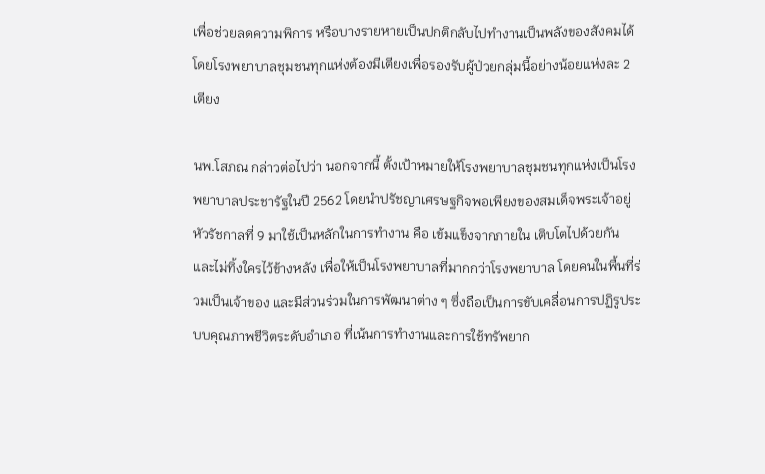เพื่อช่วยลดความพิการ หรือบางรายหายเป็นปกติกลับไปทำงานเป็นพลังของสังคมได้ โดยโรงพยาบาลชุมชนทุกแห่งต้องมีเตียงเพื่อรองรับผู้ป่วยกลุ่มนี้อย่างน้อยแห่งละ 2 เตียง

นพ.โสภณ กล่าวต่อไปว่า นอกจากนี้ ตั้งเป้าหมายให้โรงพยาบาลชุมชนทุกแห่งเป็นโรงพยาบาลประชารัฐในปี 2562 โดยนำปรัชญาเศรษฐกิจพอเพียงของสมเด็จพระเจ้าอยู่หัวรัชกาลที่ 9 มาใช้เป็นหลักในการทำงาน คือ เข้มแข็งจากภายใน เติบโตไปด้วยกัน และไม่ทิ้งใครไว้ข้างหลัง เพื่อให้เป็นโรงพยาบาลที่มากกว่าโรงพยาบาล โดยคนในพื้นที่ร่วมเป็นเจ้าของ และมีส่วนร่วมในการพัฒนาต่าง ๆ ซึ่งถือเป็นการขับเคลื่อนการปฏิรูประบบคุณภาพชีวิตระดับอำเภอ ที่เน้นการทำงานและการใช้ทรัพยาก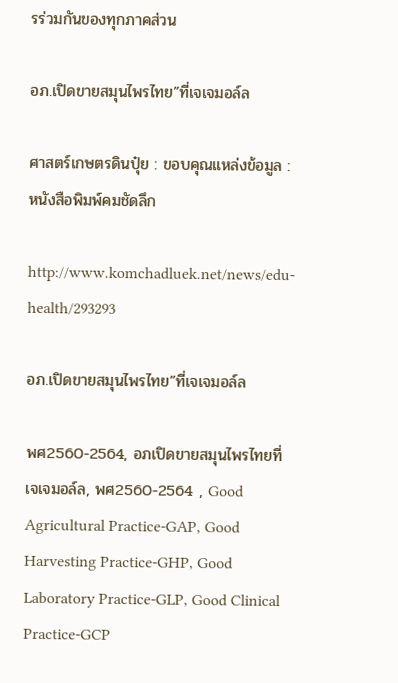รร่วมกันของทุกภาคส่วน

อภ.เปิดขายสมุนไพรไทย”ที่เจเจมอล์ล

ศาสตร์เกษตรดินปุ๋ย : ขอบคุณแหล่งข้อมูล : หนังสือพิมพ์คมชัดลึก

http://www.komchadluek.net/news/edu-health/293293

อภ.เปิดขายสมุนไพรไทย”ที่เจเจมอล์ล

พศ2560-2564, อภเปิดขายสมุนไพรไทยที่เจเจมอล์ล, พศ2560-2564 , Good Agricultural Practice-GAP, Good Harvesting Practice-GHP, Good Laboratory Practice-GLP, Good Clinical Practice-GCP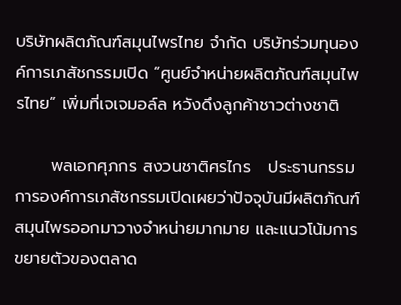บริษัทผลิตภัณฑ์สมุนไพรไทย จำกัด บริษัทร่วมทุนองค์การเภสัชกรรมเปิด “ศูนย์จำหน่ายผลิตภัณฑ์สมุนไพรไทย” เพิ่มที่เจเจมอล์ล หวังดึงลูกค้าชาวต่างชาติ

      พลเอกศุภกร สงวนชาติศรไกร   ประธานกรรมการองค์การเภสัชกรรมเปิดเผยว่าปัจจุบันมีผลิตภัณฑ์สมุนไพรออกมาวางจำหน่ายมากมาย และแนวโน้มการขยายตัวของตลาด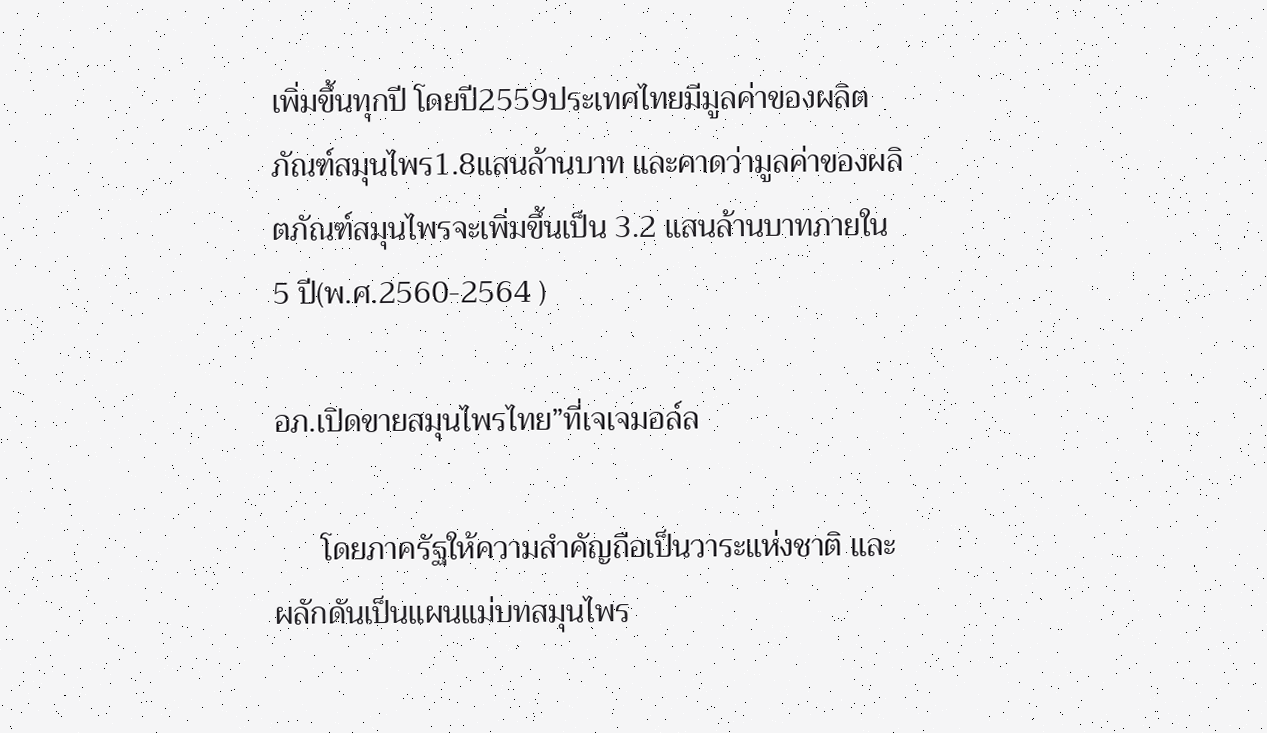เพิ่มขึ้นทุกปี โดยปี2559ประเทศไทยมีมูลค่าของผลิตภัณฑ์สมุนไพร1.8แสนล้านบาท และคาดว่ามูลค่าของผลิตภัณฑ์สมุนไพรจะเพิ่มขึ้นเป็น 3.2 แสนล้านบาทภายใน 5 ปี(พ.ศ.2560-2564 )

อภ.เปิดขายสมุนไพรไทย”ที่เจเจมอล์ล

      โดยภาครัฐให้ความสำคัญถือเป็นวาระแห่งชาติ และผลักดันเป็นแผนแม่บทสมุนไพร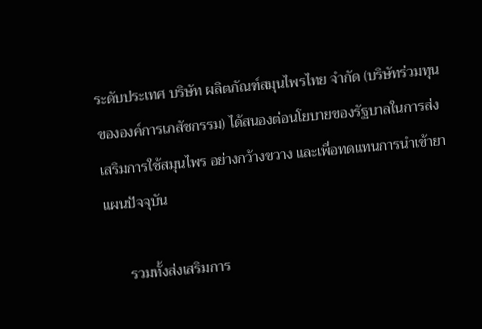ระดับประเทศ บริษัท ผลิตภัณฑ์สมุนไพรไทย จำกัด (บริษัทร่วมทุนขององค์การเภสัชกรรม) ได้สนองต่อนโยบายของรัฐบาลในการส่งเสริมการใช้สมุนไพร อย่างกว้างขวาง และเพื่อทดแทนการนำเข้ายาแผนปัจจุบัน

      รวมทั้งส่งเสริมการ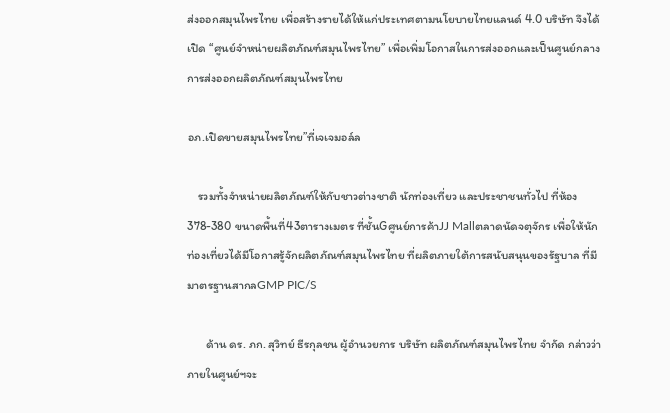ส่งออกสมุนไพรไทย เพื่อสร้างรายได้ให้แก่ประเทศตามนโยบายไทยแลนด์ 4.0 บริษัท จึงได้เปิด “ศูนย์จำหน่ายผลิตภัณฑ์สมุนไพรไทย” เพื่อเพิ่มโอกาสในการส่งออกและเป็นศูนย์กลางการส่งออกผลิตภัณฑ์สมุนไพรไทย

อภ.เปิดขายสมุนไพรไทย”ที่เจเจมอล์ล

    รวมทั้งจำหน่ายผลิตภัณฑ์ให้กับชาวต่างชาติ นักท่องเที่ยว และประชาชนทั่วไป ที่ห้อง 378-380 ขนาดพื้นที่43ตารางเมตร ที่ชั้นGศูนย์การค้าJJ Mallตลาดนัดจตุจักร เพื่อให้นักท่องเที่ยวได้มีโอกาสรู้จักผลิตภัณฑ์สมุนไพรไทย ที่ผลิตภายใต้การสนับสนุนของรัฐบาล ที่มีมาตรฐานสากลGMP PIC/S

       ด้าน ดร. ภก. สุวิทย์ ธีรกุลชน ผู้อำนวยการ บริษัท ผลิตภัณฑ์สมุนไพรไทย จำกัด กล่าวว่า ภายในศูนย์ฯจะ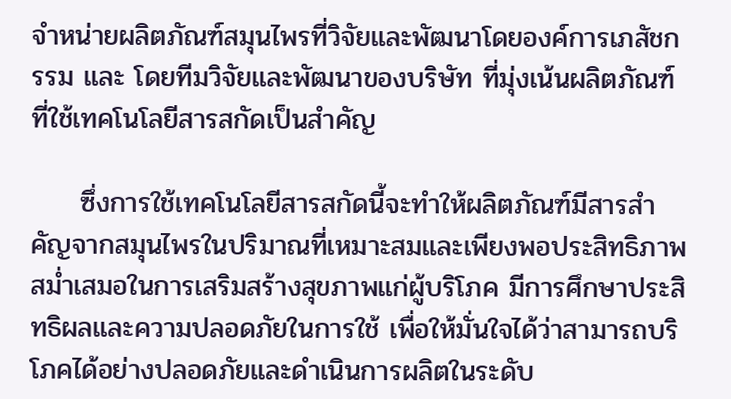จำหน่ายผลิตภัณฑ์สมุนไพรที่วิจัยและพัฒนาโดยองค์การเภสัชกรรม และ โดยทีมวิจัยและพัฒนาของบริษัท ที่มุ่งเน้นผลิตภัณฑ์ที่ใช้เทคโนโลยีสารสกัดเป็นสำคัญ

     ซึ่งการใช้เทคโนโลยีสารสกัดนี้จะทำให้ผลิตภัณฑ์มีสารสำคัญจากสมุนไพรในปริมาณที่เหมาะสมและเพียงพอประสิทธิภาพสม่ำเสมอในการเสริมสร้างสุขภาพแก่ผู้บริโภค มีการศึกษาประสิทธิผลและความปลอดภัยในการใช้ เพื่อให้มั่นใจได้ว่าสามารถบริโภคได้อย่างปลอดภัยและดำเนินการผลิตในระดับ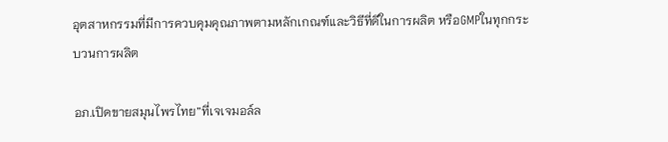อุตสาหกรรมที่มีการควบคุมคุณภาพตามหลักเกณฑ์และวิธีที่ดีในการผลิต หรือGMPในทุกกระบวนการผลิต

อภ.เปิดขายสมุนไพรไทย”ที่เจเจมอล์ล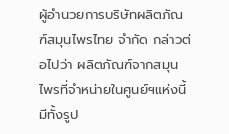ผู้อำนวยการบริษัทผลิตภัณฑ์สมุนไพรไทย จำกัด กล่าวต่อไปว่า ผลิตภัณฑ์จากสมุนไพรที่จำหน่ายในศูนย์ฯแห่งนี้ มีทั้งรูป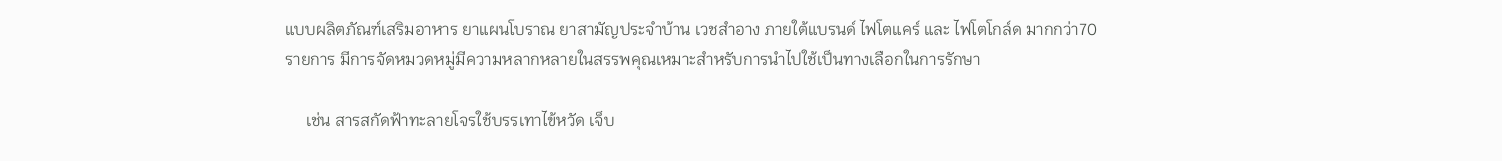แบบผลิตภัณฑ์เสริมอาหาร ยาแผนโบราณ ยาสามัญประจำบ้าน เวชสำอาง ภายใต้แบรนด์ ไฟโตแคร์ และ ไฟโตโกล์ด มากกว่า70 รายการ มีการจัดหมวดหมู่มีความหลากหลายในสรรพคุณเหมาะสำหรับการนำไปใช้เป็นทางเลือกในการรักษา

     เช่น สารสกัดฟ้าทะลายโจรใช้บรรเทาไข้หวัด เจ็บ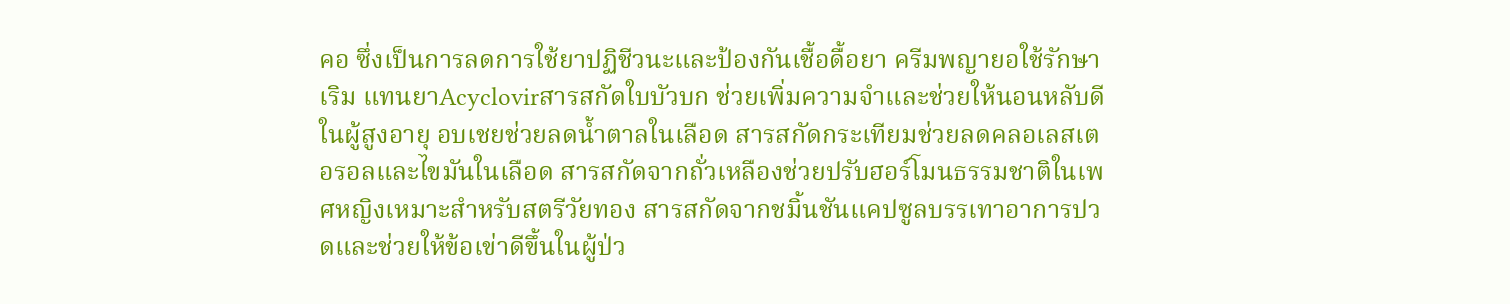คอ ซึ่งเป็นการลดการใช้ยาปฏิชีวนะและป้องกันเชื้อดื้อยา ครีมพญายอใช้รักษาเริม แทนยาAcyclovirสารสกัดใบบัวบก ช่วยเพิ่มความจำและช่วยให้นอนหลับดีในผู้สูงอายุ อบเชยช่วยลดน้ำตาลในเลือด สารสกัดกระเทียมช่วยลดคลอเลสเตอรอลและไขมันในเลือด สารสกัดจากถั่วเหลืองช่วยปรับฮอร์โมนธรรมชาติในเพศหญิงเหมาะสำหรับสตรีวัยทอง สารสกัดจากชมิ้นชันแคปซูลบรรเทาอาการปวดและช่วยให้ข้อเข่าดีขึ้นในผู้ป่ว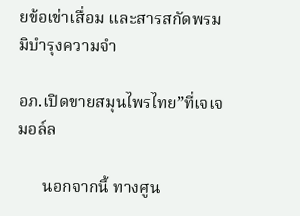ยข้อเข่าเสื่อม และสารสกัดพรมมิบำรุงความจำ

อภ.เปิดขายสมุนไพรไทย”ที่เจเจมอล์ล

      นอกจากนี้ ทางศูน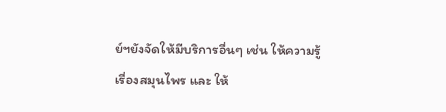ย์ฯยังจัดให้มีบริการอื่นๆ เช่น ให้ความรู้เรื่องสมุนไพร และ ให้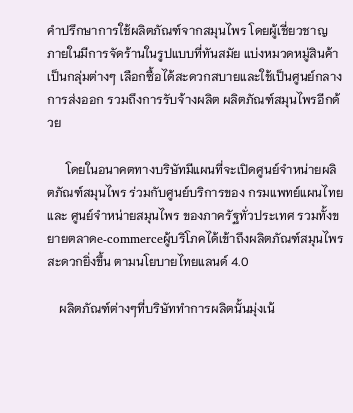คำปรึกษาการใช้ผลิตภัณฑ์จากสมุนไพร โดยผู้เชี่ยวชาญ ภายในมีการจัดร้านในรูปแบบที่ทันสมัย แบ่งหมวดหมู่สินค้า เป็นกลุ่มต่างๆ เลือกซื้อได้สะดวกสบายและใช้เป็นศูนย์กลางการส่งออก รวมถึงการรับจ้างผลิต ผลิตภัณฑ์สมุนไพรอีกด้วย

      โดยในอนาคตทางบริษัทมีแผนที่จะเปิดศูนย์จำหน่ายผลิตภัณฑ์สมุนไพร ร่วมกับศูนย์บริการของ กรมแพทย์แผนไทย และ ศูนย์จำหน่ายสมุนไพร ของภาครัฐทั่วประเทศ รวมทั้งขยายตลาดe-commerceผู้บริโภคได้เข้าถึงผลิตภัณฑ์สมุนไพรสะดวกยิ่งขึ้น ตามนโยบายไทยแลนด์ 4.0

    ผลิตภัณฑ์ต่างๆที่บริษัททำการผลิตนั้นมุ่งเน้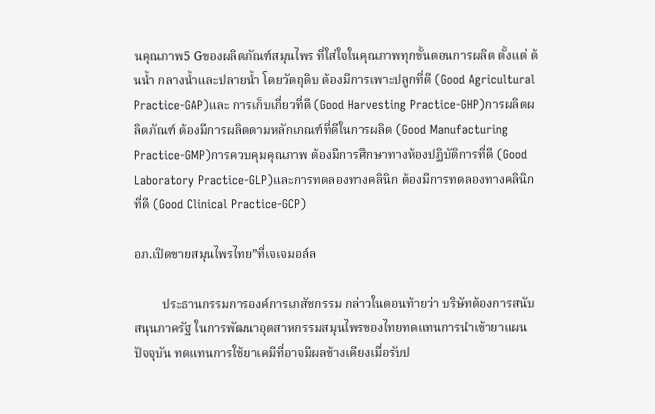นคุณภาพ5 Gของผลิตภัณฑ์สมุนไพร ที่ใส่ใจในคุณภาพทุกขั้นตอนการผลิต ตั้งแต่ ต้นน้ำ กลางน้ำและปลายน้ำ โดยวัตถุดิบ ต้องมีการเพาะปลูกที่ดี (Good Agricultural Practice-GAP)และ การเก็บเกี่ยวที่ดี (Good Harvesting Practice-GHP)การผลิตผลิตภัณฑ์ ต้องมีการผลิตตามหลักเกณฑ์ที่ดีในการผลิต (Good Manufacturing Practice-GMP)การควบคุมคุณภาพ ต้องมีการศึกษาทางห้องปฏิบัติการที่ดี (Good Laboratory Practice-GLP)และการทดลองทางคลินิก ต้องมีการทดลองทางคลินิกที่ดี (Good Clinical Practice-GCP)

อภ.เปิดขายสมุนไพรไทย”ที่เจเจมอล์ล

         ประธานกรรมการองค์การเภสัชกรรม กล่าวในตอนท้ายว่า บริษัทต้องการสนับสนุนภาครัฐ ในการพัฒนาอุตสาหกรรมสมุนไพรของไทยทดแทนการนำเข้ายาแผนปัจจุบัน ทดแทนการใช้ยาเคมีที่อาจมีผลข้างเคียงเมื่อรับป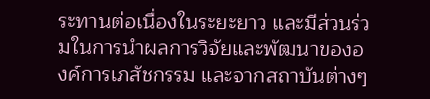ระทานต่อเนื่องในระยะยาว และมีส่วนร่วมในการนำผลการวิจัยและพัฒนาขององค์การเภสัชกรรม และจากสถาบันต่างๆ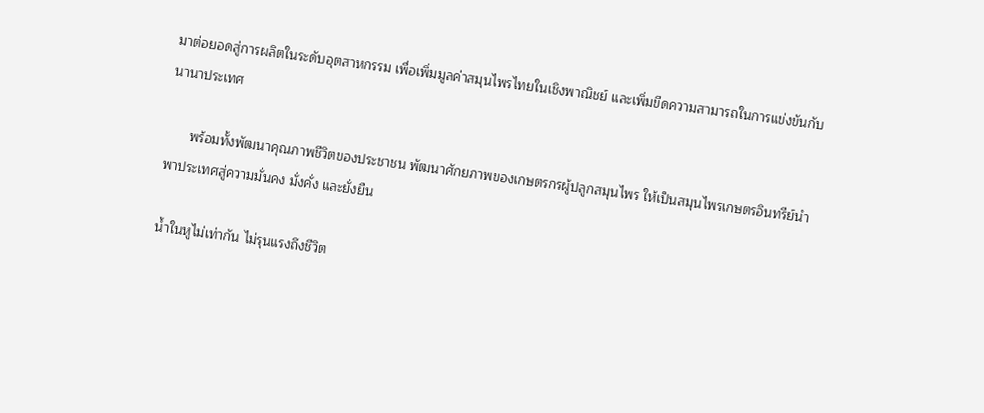มาต่อยอดสู่การผลิตในระดับอุตสาหกรรม เพื่อเพิ่มมูลค่าสมุนไพรไทยในเชิงพาณิชย์ และเพิ่มขีดความสามารถในการแข่งขันกับนานาประเทศ

      พร้อมทั้งพัฒนาคุณภาพชีวิตของประชาชน พัฒนาศักยภาพของเกษตรกรผู้ปลูกสมุนไพร ให้เป็นสมุนไพรเกษตรอินทรีย์นำพาประเทศสู่ความมั่นคง มั่งคั่ง และยั่งยืน

น้ำในหูไม่เท่ากัน ไม่รุนแรงถึงชีวิต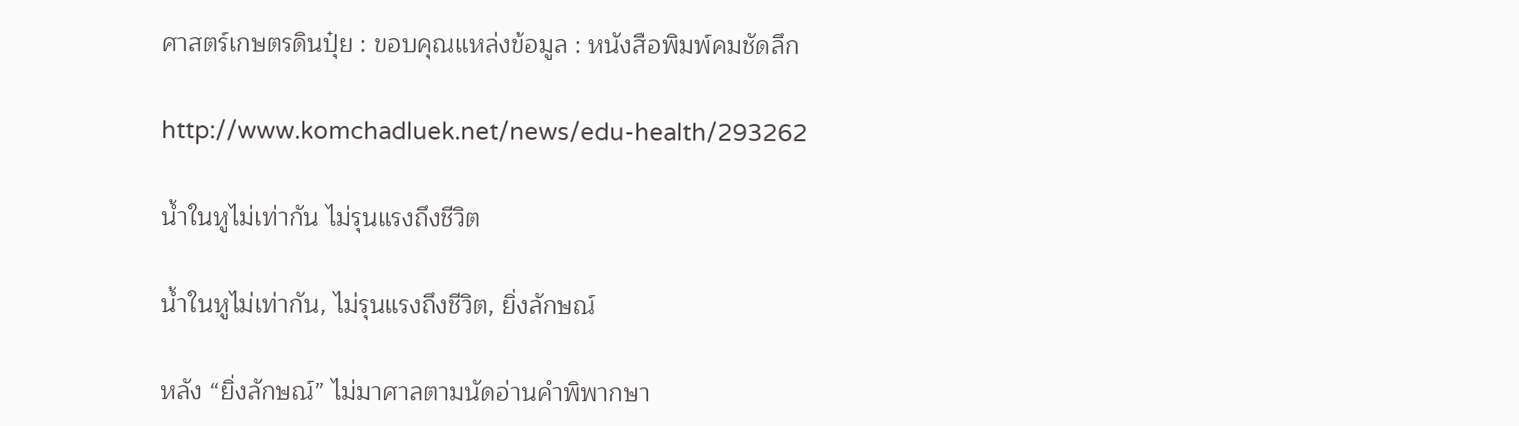ศาสตร์เกษตรดินปุ๋ย : ขอบคุณแหล่งข้อมูล : หนังสือพิมพ์คมชัดลึก

http://www.komchadluek.net/news/edu-health/293262

น้ำในหูไม่เท่ากัน ไม่รุนแรงถึงชีวิต

น้ำในหูไม่เท่ากัน, ไม่รุนแรงถึงชีวิต, ยิ่งลักษณ์

หลัง “ยิ่งลักษณ์” ไม่มาศาลตามนัดอ่านคำพิพากษา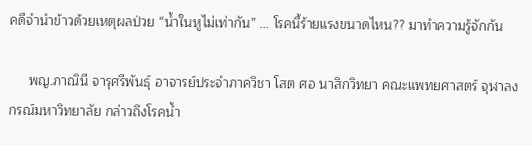คดีจำนำข้าวด้วยเหตุผลป่วย “น้ำในหูไม่เท่ากัน” … โรคนี้ร้ายแรงขนาดไหน?? มาทำความรู้จักกัน

     พญ.ภาณินี จารุศรีพันธุ์ อาจารย์ประจำภาควิชา โสต ศอ นาสิกวิทยา คณะแพทยศาสตร์ จุฬาลงกรณ์มหาวิทยาลัย กล่าวถึงโรคน้ำ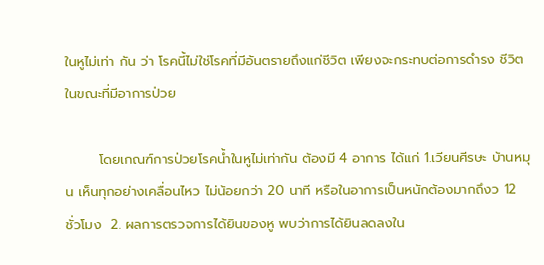ในหูไม่เท่า กัน ว่า โรคนี้ไม่ใช่โรคที่มีอันตรายถึงแก่ชีวิต เพียงจะกระทบต่อการดำรง ชีวิตในขณะที่มีอาการป่วย

       โดยเกณฑ์การป่วยโรคน้ำในหูไม่เท่ากัน ต้องมี 4 อาการ ได้แก่ 1.เวียนศีรษะ บ้านหมุน เห็นทุกอย่างเคลื่อนไหว ไม่น้อยกว่า 20 นาที หรือในอาการเป็นหนักต้องมากถึงว 12 ชั่วโมง  2. ผลการตรวจการได้ยินของหู พบว่าการได้ยินลดลงใน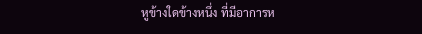หูข้างใดข้างหนึ่ง ที่มีอาการห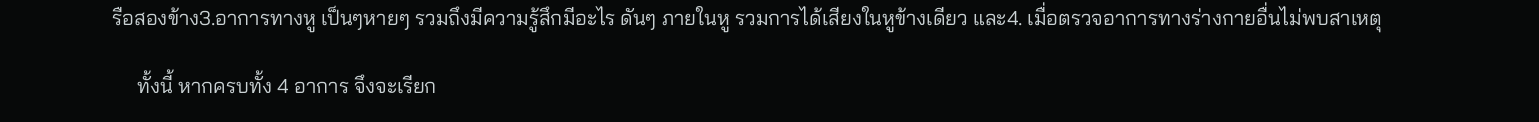รือสองข้าง3.อาการทางหู เป็นๆหายๆ รวมถึงมีความรู้สึกมีอะไร ดันๆ ภายในหู รวมการได้เสียงในหูข้างเดียว และ4. เมื่อตรวจอาการทางร่างกายอื่นไม่พบสาเหตุ

     ทั้งนี้ หากครบทั้ง 4 อาการ จึงจะเรียก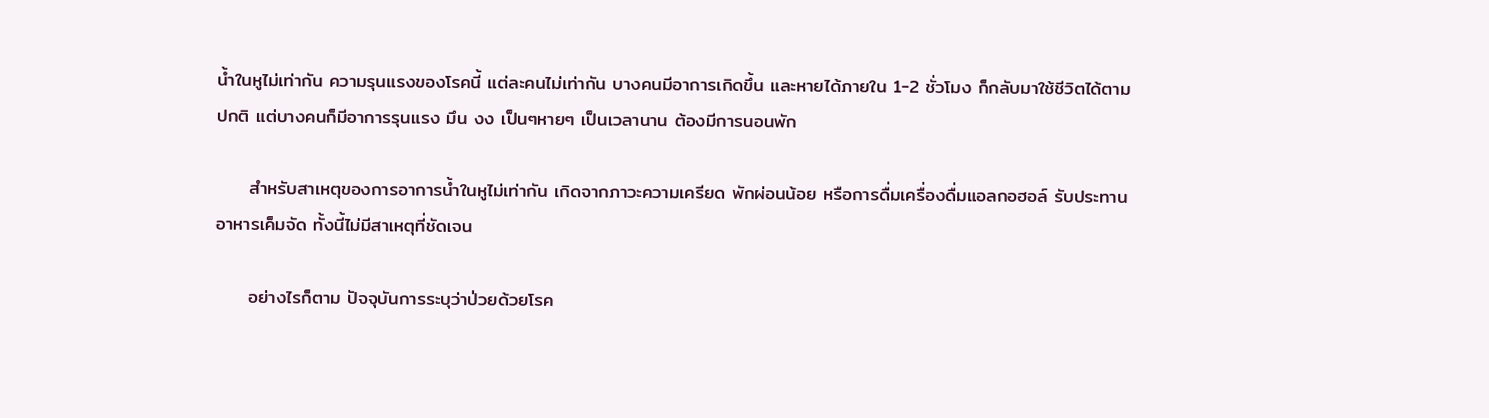น้ำในหูไม่เท่ากัน ความรุนแรงของโรคนี้ แต่ละคนไม่เท่ากัน บางคนมีอาการเกิดขึ้น และหายได้ภายใน 1-2 ชั่วโมง ก็กลับมาใช้ชีวิตได้ตามปกติ แต่บางคนก็มีอาการรุนแรง มึน งง เป็นๆหายๆ เป็นเวลานาน ต้องมีการนอนพัก

     สำหรับสาเหตุของการอาการน้ำในหูไม่เท่ากัน เกิดจากภาวะความเครียด พักผ่อนน้อย หรือการดื่มเครื่องดื่มแอลกอฮอล์ รับประทานอาหารเค็มจัด ทั้งนี้ไม่มีสาเหตุที่ชัดเจน

     อย่างไรก็ตาม ปัจจุบันการระบุว่าป่วยด้วยโรค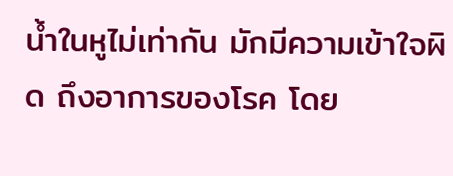น้ำในหูไม่เท่ากัน มักมีความเข้าใจผิด ถึงอาการของโรค โดย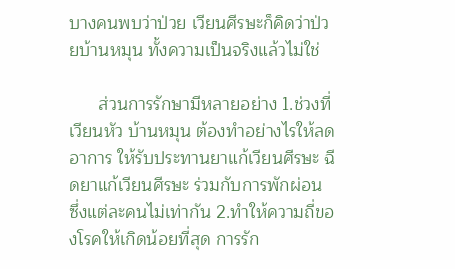บางคนพบว่าป่วย เวียนศีรษะก็คิดว่าป่วยบ้านหมุน ทั้งความเป็นจริงแล้วไม่ใช่

      ส่วนการรักษามีหลายอย่าง 1.ช่วงที่เวียนหัว บ้านหมุน ต้องทำอย่างไรให้ลดอาการ ให้รับประทานยาแก้เวียนศีรษะ ฉีดยาแก้เวียนศีรษะ ร่วมกับการพักผ่อน ซึ่งแต่ละคนไม่เท่ากัน 2.ทำให้ความถี่ของโรคให้เกิดน้อยที่สุด การรัก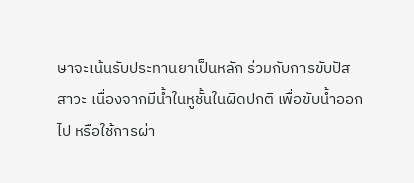ษาจะเน้นรับประทานยาเป็นหลัก ร่วมกับการขับปัสสาวะ เนื่องจากมีน้ำในหูชั้นในผิดปกติ เพื่อขับน้ำออกไป หรือใช้การผ่า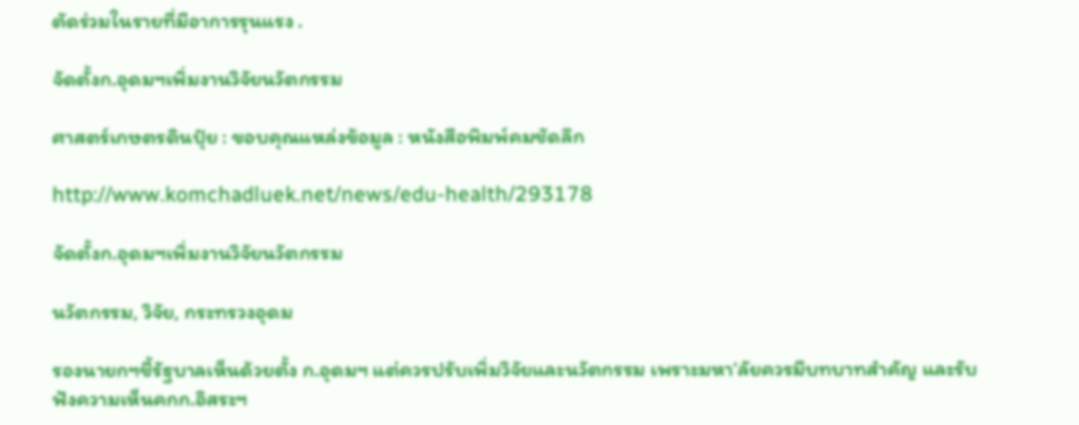ตัดร่วมในรายที่มีอาการรุนแรง .

จัดตั้งก.อุดมฯเพิ่มงานวิจัยนวัตกรรม

ศาสตร์เกษตรดินปุ๋ย : ขอบคุณแหล่งข้อมูล : หนังสือพิมพ์คมชัดลึก

http://www.komchadluek.net/news/edu-health/293178

จัดตั้งก.อุดมฯเพิ่มงานวิจัยนวัตกรรม

นวัตกรรม, วิจัย, กระทรวงอุดม

รองนายกฯชี้รัฐบาลเห็นด้วยตั้ง ก.อุดมฯ แต่ควรปรับเพิ่มวิจัยและนวัตกรรม เพราะมหา’ลัยควรมีบทบาทสำคัญ และรับฟังความเห็นคกก.อิสระฯ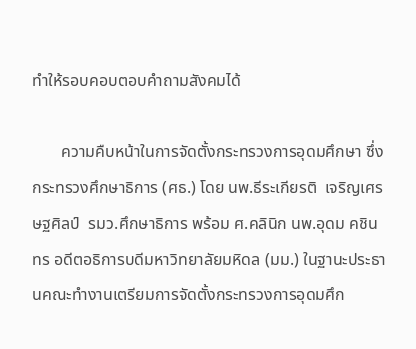ทำให้รอบคอบตอบคำถามสังคมได้

       ความคืบหน้าในการจัดตั้งกระทรวงการอุดมศึกษา ซึ่งกระทรวงศึกษาธิการ (ศธ.) โดย นพ.ธีระเกียรติ  เจริญเศรษฐศิลป์  รมว.ศึกษาธิการ พร้อม ศ.คลินิก นพ.อุดม คชินทร อดีตอธิการบดีมหาวิทยาลัยมหิดล (มม.) ในฐานะประธานคณะทำงานเตรียมการจัดตั้งกระทรวงการอุดมศึก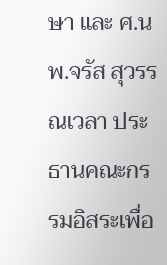ษา และ ศ.นพ.จรัส สุวรรณเวลา ประธานคณะกรรมอิสระเพื่อ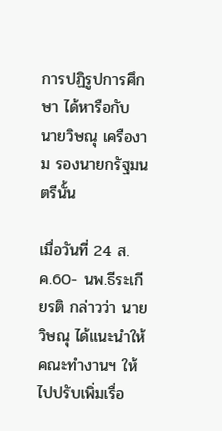การปฏิรูปการศึกษา ได้หารือกับ นายวิษณุ เครืองาม รองนายกรัฐมนตรีนั้น

เมื่อวันที่ 24 ส.ค.60- นพ.ธีระเกียรติ กล่าวว่า นายวิษณุ ได้แนะนำให้คณะทำงานฯ ให้ไปปรับเพิ่มเรื่อ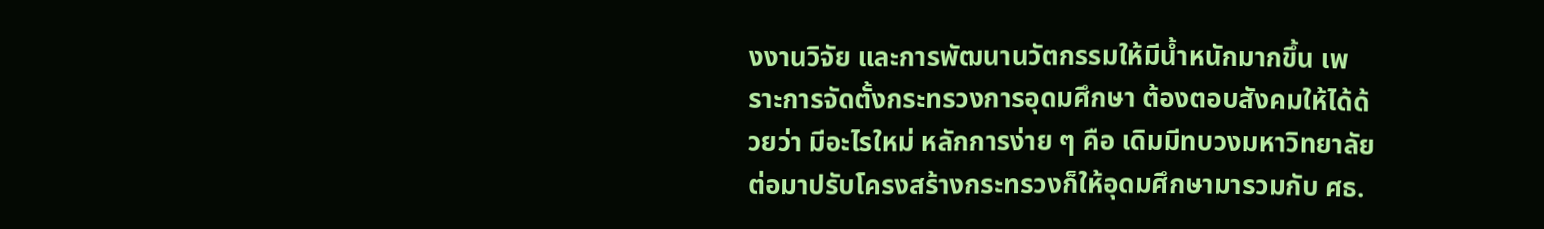งงานวิจัย และการพัฒนานวัตกรรมให้มีน้ำหนักมากขึ้น เพราะการจัดตั้งกระทรวงการอุดมศึกษา ต้องตอบสังคมให้ได้ด้วยว่า มีอะไรใหม่ หลักการง่าย ๆ คือ เดิมมีทบวงมหาวิทยาลัย  ต่อมาปรับโครงสร้างกระทรวงก็ให้อุดมศึกษามารวมกับ ศธ.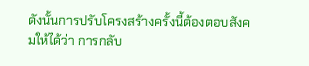ดังนั้นการปรับโครงสร้างครั้งนี้ต้องตอบสังคมให้ได้ว่า การกลับ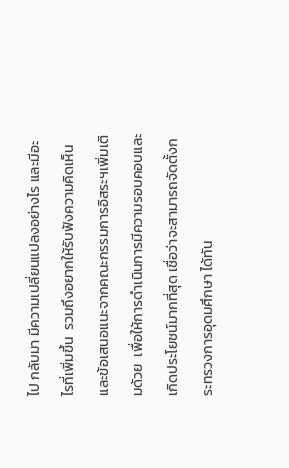ไป กลับมา มีความเปลี่ยนแปลงอย่างไร และมีอะไรที่เพิ่มขึ้น  รวมถึงอยากให้รับฟังความคิดเห็นและข้อเสนอแนะจากคณะกรรมการอิสระฯเพิ่มเติมด้วย  เพื่อให้การดำเนินการมีความรอบคอบและเกิดประโยชน์มากที่สุด เชื่อว่าจะสามารถจัดตั้งกระทรวงการอุดมศึกษา ได้ทัน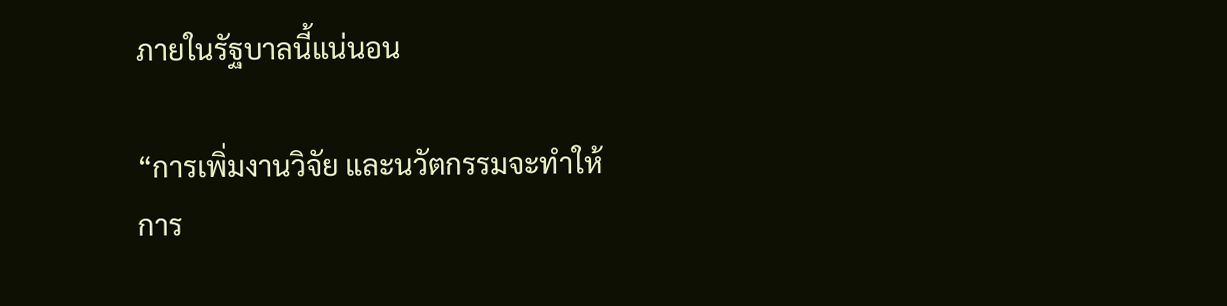ภายในรัฐบาลนี้แน่นอน

“การเพิ่มงานวิจัย และนวัตกรรมจะทำให้การ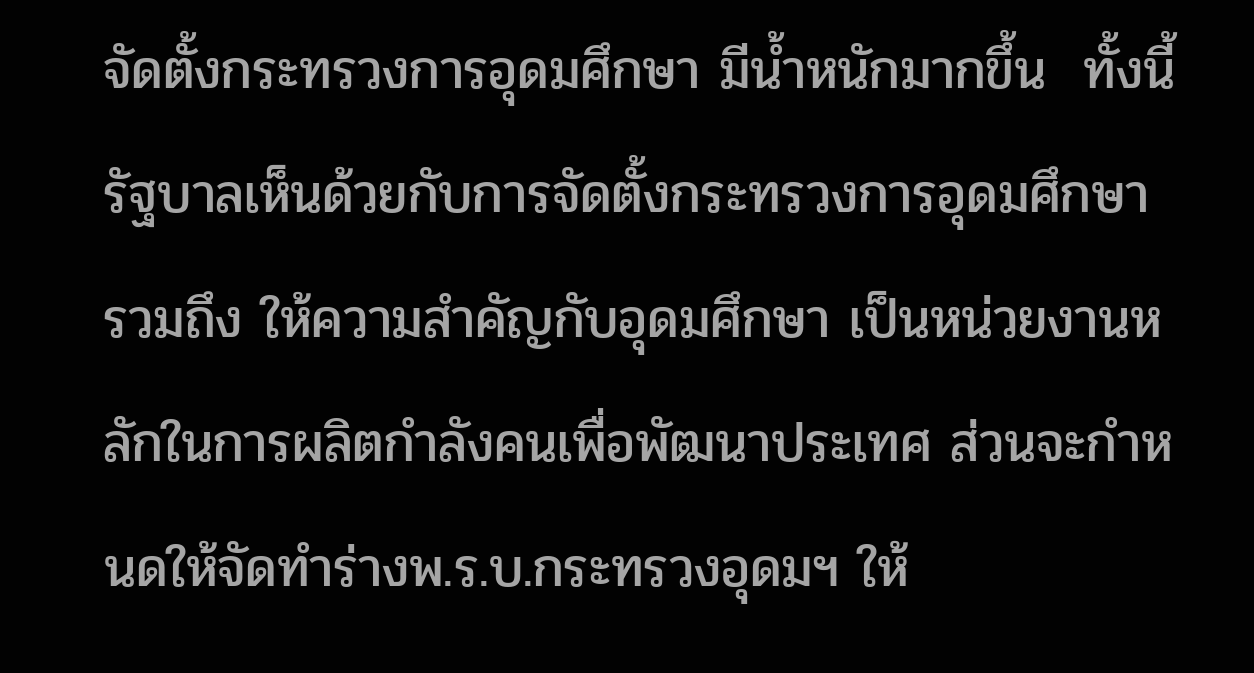จัดตั้งกระทรวงการอุดมศึกษา มีน้ำหนักมากขึ้น  ทั้งนี้รัฐบาลเห็นด้วยกับการจัดตั้งกระทรวงการอุดมศึกษา  รวมถึง ให้ความสำคัญกับอุดมศึกษา เป็นหน่วยงานหลักในการผลิตกำลังคนเพื่อพัฒนาประเทศ ส่วนจะกำหนดให้จัดทำร่างพ.ร.บ.กระทรวงอุดมฯ ให้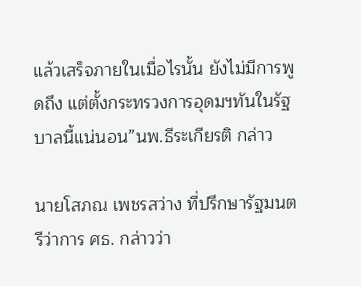แล้วเสร็จภายในเมื่อไรนั้น ยังไม่มีการพูดถึง แต่ตั้งกระทรวงการอุดมฯทันในรัฐบาลนี้แน่นอน”นพ.ธีระเกียรติ กล่าว

นายโสภณ เพชรสว่าง ที่ปรึกษารัฐมนตรีว่าการ ศธ. กล่าวว่า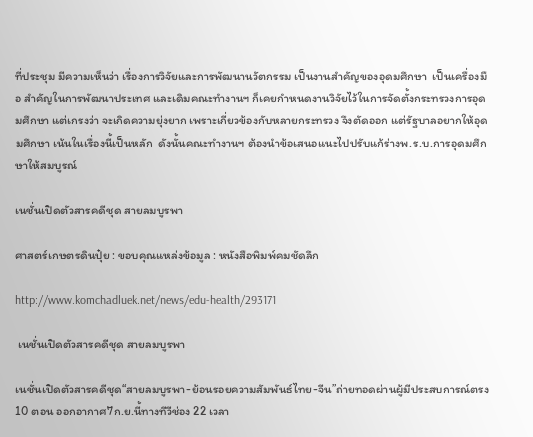ที่ประชุม มีความเห็นว่า เรื่องการวิจัยและการพัฒนานวัตกรรม เป็นงานสำคัญของอุดมศึกษา  เป็นเครื่องมือ สำคัญในการพัฒนาประเทศ และเดิมคณะทำงานฯ ก็เคยกำหนดงานวิจัยไว้ในการจัดตั้งกระทรวงการอุดมศึกษา แต่เกรงว่า จะเกิดความยุ่งยาก เพราะเกี่ยวข้องกับหลายกระทรวง จึงตัดออก แต่รัฐบาลอยากให้อุดมศึกษา เน้นในเรื่องนี้เป็นหลัก  ดังนั้นคณะทำงานฯ ต้องนำข้อเสนอแนะไปปรับแก้ร่างพ.ร.บ.การอุดมศึกษาให้สมบูรณ์

เนชั่นเปิดตัวสารคดีชุด สายลมบูรพา

ศาสตร์เกษตรดินปุ๋ย : ขอบคุณแหล่งข้อมูล : หนังสือพิมพ์คมชัดลึก

http://www.komchadluek.net/news/edu-health/293171

 เนชั่นเปิดตัวสารคดีชุด สายลมบูรพา

เนชั่นเปิดตัวสารคดีชุด“สายลมบูรพา-ย้อนรอยความสัมพันธ์ไทย-จีน”ถ่ายทอดผ่านผู้มีประสบการณ์ตรง 10 ตอน ออกอากาศ7ก.ย.นี้ทางทีวีช่อง 22 เวลา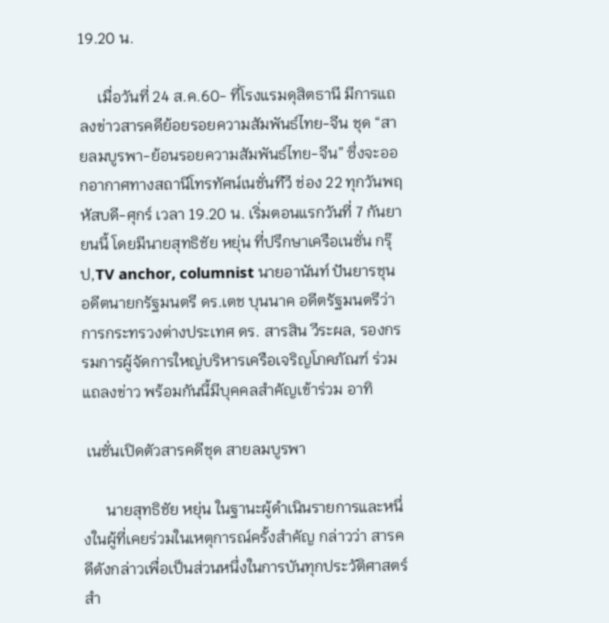19.20 น.

     เมื่อวันที่ 24 ส.ค.60- ที่โรงแรมดุสิตธานี มีการแถลงข่าวสารคดีย้อยรอยความสัมพันธ์ไทย-จีน ชุด “สายลมบูรพา-ย้อนรอยความสัมพันธ์ไทย-จีน” ซึ่งจะออกอากาศทางสถานีโทรทัศน์เนชั่นทีวี ช่อง 22 ทุกวันพฤหัสบดี-ศุกร์ เวลา 19.20 น. เริ่มตอนแรกวันที่ 7 กันยายนนี้ โดยมีนายสุทธิชัย หยุ่น ที่ปรึกษาเครือเนชั่น กรุ๊ป,TV anchor, columnist นายอานันท์ ปันยารชุน อดีตนายกรัฐมนตรี ดร.เตช บุนนาค อดีตรัฐมนตรีว่าการกระทรวงต่างประเทศ ดร. สารสิน วีระผล, รองกรรมการผู้จัดการใหญ่บริหารเครือเจริญโภคภัณฑ์ ร่วมแถลงข่าว พร้อมกันนี้มีบุคคลสำคัญเข้าร่วม อาทิ

 เนชั่นเปิดตัวสารคดีชุด สายลมบูรพา

      นายสุทธิชัย หยุ่น ในฐานะผู้ดำเนินรายการและหนึ่งในผู้ที่เคยร่วมในเหตุการณ์ครั้งสำคัญ กล่าวว่า สารคดีดังกล่าวเพื่อเป็นส่วนหนึ่งในการบันทุกประวัติศาสตร์สำ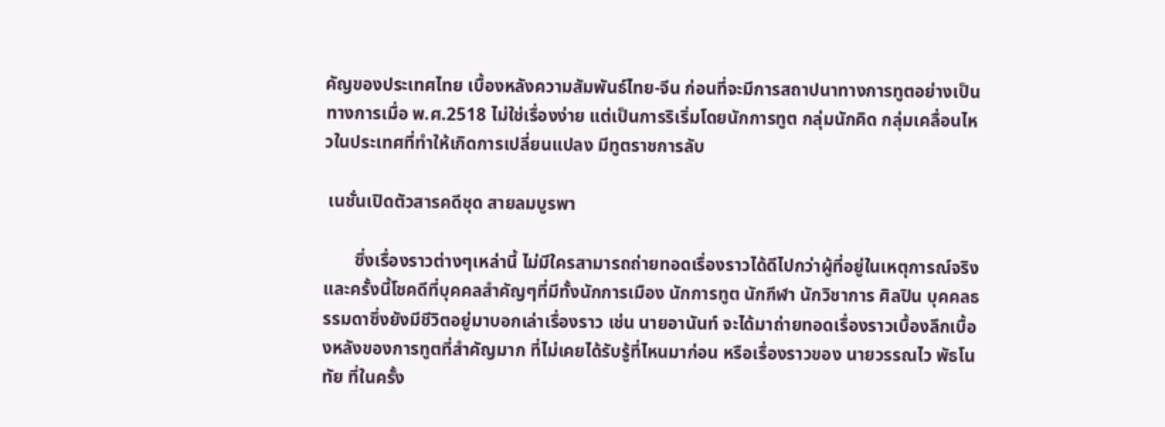คัญของประเทศไทย เบื้องหลังความสัมพันธ์ไทย-จีน ก่อนที่จะมีการสถาปนาทางการทูตอย่างเป็นทางการเมื่อ พ.ศ.2518 ไม่ใช่เรื่องง่าย แต่เป็นการริเริ่มโดยนักการทูต กลุ่มนักคิด กลุ่มเคลื่อนไหวในประเทศที่ทำให้เกิดการเปลี่ยนแปลง มีทูตราชการลับ

 เนชั่นเปิดตัวสารคดีชุด สายลมบูรพา

       ซึ่งเรื่องราวต่างๆเหล่านี้ ไม่มีใครสามารถถ่ายทอดเรื่องราวได้ดีไปกว่าผู้ที่อยู่ในเหตุการณ์จริง และครั้งนี้โชคดีที่บุคคลสำคัญๆที่มีทั้งนักการเมือง นักการทูต นักกีฬา นักวิชาการ ศิลปิน บุคคลธรรมดาซึ่งยังมีชีวิตอยู่มาบอกเล่าเรื่องราว เช่น นายอานันท์ จะได้มาถ่ายทอดเรื่องราวเบื้องลึกเบื้องหลังของการทูตที่สำคัญมาก ที่ไม่เคยได้รับรู้ที่ไหนมาก่อน หรือเรื่องราวของ นายวรรณไว พัธโนทัย ที่ในครั้ง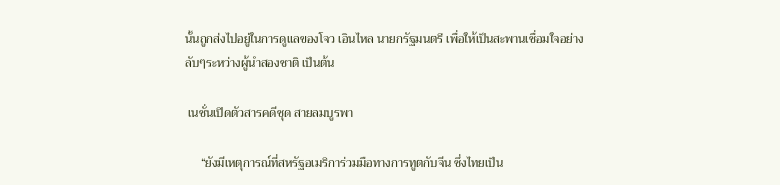นั้นถูกส่งไปอยู่ในการดูแลของโจว เอินไหล นายกรัฐมนตรี เพื่อให้เป็นสะพานเชื่อมใจอย่างลับๆระหว่างผู้นำสองชาติ เป็นต้น

 เนชั่นเปิดตัวสารคดีชุด สายลมบูรพา

     “ยังมีเหตุการณ์ที่สหรัฐอเมริการ่วมมือทางการทูตกับจีน ซึ่งไทยเป็น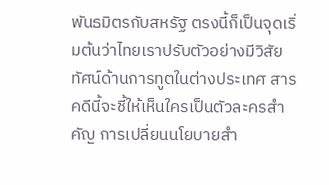พันธมิตรกับสหรัฐ ตรงนี้ก็เป็นจุดเริ่มต้นว่าไทยเราปรับตัวอย่างมีวิสัยทัศน์ด้านการทูตในต่างประเทศ สารคดีนี้จะชี้ให้เห็นใครเป็นตัวละครสำคัญ การเปลี่ยนนโยบายสำ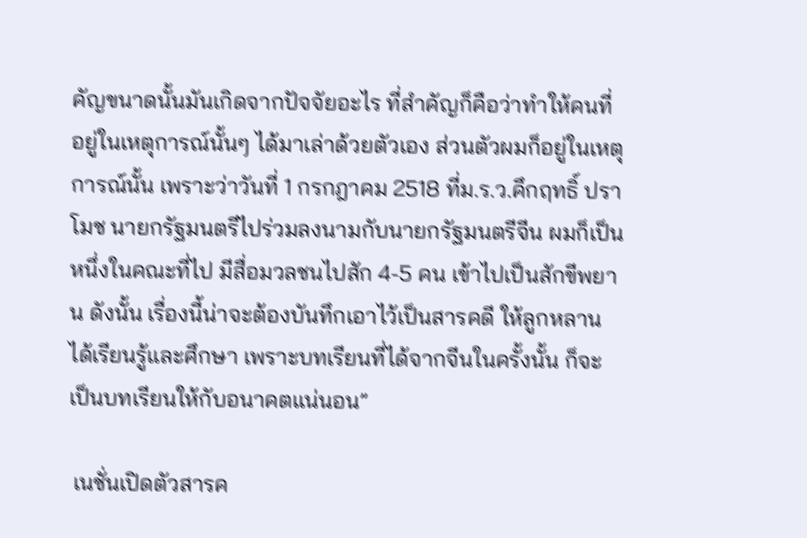คัญขนาดนั้นมันเกิดจากปัจจัยอะไร ที่สำคัญก็คือว่าทำให้คนที่อยู่ในเหตุการณ์นั้นๆ ได้มาเล่าด้วยตัวเอง ส่วนตัวผมก็อยู่ในเหตุการณ์นั้น เพราะว่าวันที่ 1 กรกฎาคม 2518 ที่ม.ร.ว.คึกฤทธิ์ ปราโมช นายกรัฐมนตรีไปร่วมลงนามกับนายกรัฐมนตรีจีน ผมก็เป็นหนึ่งในคณะที่ไป มีสื่อมวลชนไปสัก 4-5 คน เข้าไปเป็นสักขีพยาน ดังนั้น เรื่องนี้น่าจะต้องบันทึกเอาไว้เป็นสารคดี ให้ลูกหลานได้เรียนรู้และศึกษา เพราะบทเรียนที่ได้จากจีนในครั้งนั้น ก็จะเป็นบทเรียนให้กับอนาคตแน่นอน”

 เนชั่นเปิดตัวสารค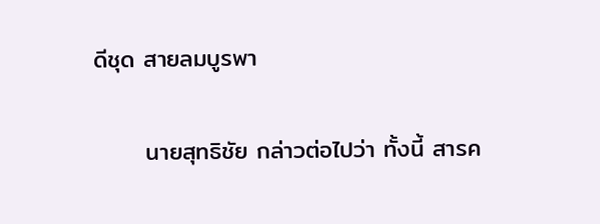ดีชุด สายลมบูรพา

      นายสุทธิชัย กล่าวต่อไปว่า ทั้งนี้ สารค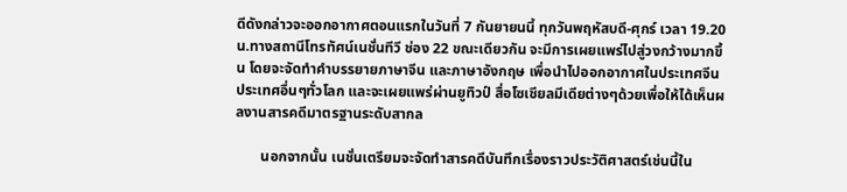ดีดังกล่าวจะออกอากาศตอนแรกในวันที่ 7 กันยายนนี้ ทุกวันพฤหัสบดี-ศุกร์ เวลา 19.20 น.ทางสถานีโทรทัศน์เนชั่นทีวี ช่อง 22 ขณะเดียวกัน จะมีการเผยแพร่ไปสู่วงกว้างมากขึ้น โดยจะจัดทำคำบรรยายภาษาจีน และภาษาอังกฤษ เพื่อนำไปออกอากาศในประเทศจีน ประเทศอื่นๆทั่วโลก และจะเผยแพร่ผ่านยูทิวป์ สื่อโซเชียลมีเดียต่างๆด้วยเพื่อให้ได้เห็นผลงานสารคดีมาตรฐานระดับสากล

       นอกจากนั้น เนชั่นเตรียมจะจัดทำสารคดีบันทึกเรื่องราวประวัติศาสตร์เช่นนี้ใน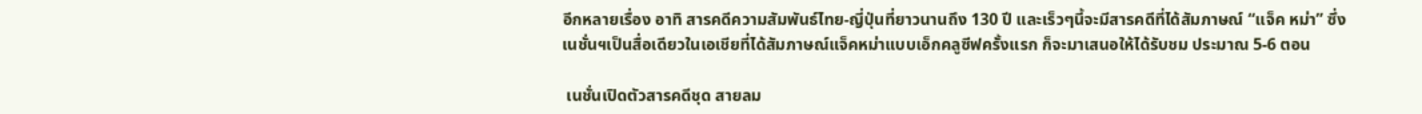อีกหลายเรื่อง อาทิ สารคดีความสัมพันธ์ไทย-ญี่ปุ่นที่ยาวนานถึง 130 ปี และเร็วๆนี้จะมีสารคดีที่ได้สัมภาษณ์ “แจ็ค หม่า” ซึ่งเนชั่นฯเป็นสื่อเดียวในเอเชียที่ได้สัมภาษณ์แจ็คหม่าแบบเอ็กคลูซีฟครั้งแรก ก็จะมาเสนอให้ได้รับชม ประมาณ 5-6 ตอน

 เนชั่นเปิดตัวสารคดีชุด สายลม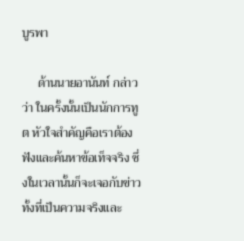บูรพา

     ด้านนายอานันท์ กล่าวว่า ในครั้งนั้นเป็นนักการทูต หัวใจสำคัญคือเราต้องฟังและค้นหาข้อเท็จจริง ซึ่งในเวลานั้นก็จะเจอกับข่าวทั้งที่เป็นความจริงและ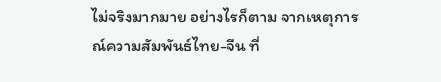ไม่จริงมากมาย อย่างไรก็ตาม จากเหตุการณ์ความสัมพันธ์ไทย-จีน ที่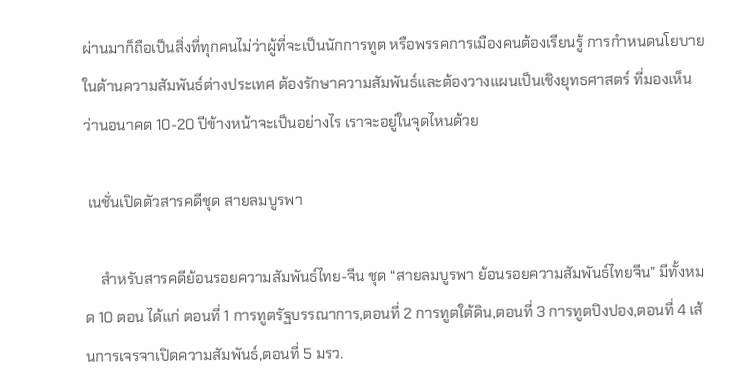ผ่านมาก็ถือเป็นสิ่งที่ทุกคนไม่ว่าผู้ที่จะเป็นนักการทูต หรือพรรคการเมืองคนต้องเรียนรู้ การกำหนดนโยบายในด้านความสัมพันธ์ต่างประเทศ ต้องรักษาความสัมพันธ์และต้องวางแผนเป็นเชิงยุทธศาสตร์ ที่มองเห็นว่านอนาคต 10-20 ปีข้างหน้าจะเป็นอย่างไร เราจะอยู่ในจุดไหนด้วย

 เนชั่นเปิดตัวสารคดีชุด สายลมบูรพา

    สำหรับสารคดีย้อนรอยความสัมพันธ์ไทย-จีน ชุด “สายลมบูรพา ย้อนรอยความสัมพันธ์ไทยจีน” มีทั้งหมด 10 ตอน ได้แก่ ตอนที่ 1 การทูตรัฐบรรณาการ,ตอนที่ 2 การทูตใต้ดิน,ตอนที่ 3 การทูตปิงปอง,ตอนที่ 4 เส้นการเจรจาเปิดความสัมพันธ์,ตอนที่ 5 มรว.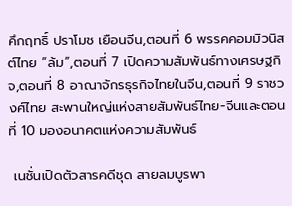คึกฤทธิ์ ปราโมช เยือนจีน,ตอนที่ 6 พรรคคอมมิวนิสต์ไทย “ล้ม”,ตอนที่ 7 เปิดความสัมพันธ์ทางเศรษฐกิจ,ตอนที่ 8 อาณาจักรธุรกิจไทยในจีน,ตอนที่ 9 ราชวงศ์ไทย สะพานใหญ่แห่งสายสัมพันธ์ไทย-จีนและตอนที่ 10 มองอนาคตแห่งความสัมพันธ์

 เนชั่นเปิดตัวสารคดีชุด สายลมบูรพา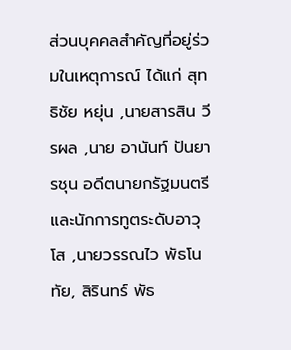ส่วนบุคคลสำคัญที่อยู่ร่วมในเหตุการณ์ ได้แก่ สุทธิชัย หยุ่น ,นายสารสิน วีรผล ,นาย อานันท์ ปันยารชุน อดีตนายกรัฐมนตรี และนักการทูตระดับอาวุโส ,นายวรรณไว พัธโนทัย, สิรินทร์ พัธ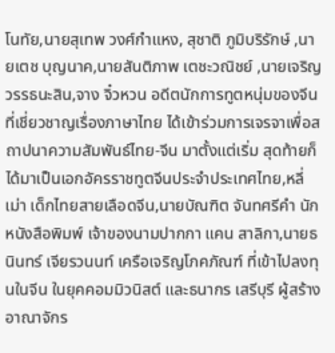โนทัย,นายสุเทพ วงศ์กำแหง, สุชาติ ภูมิบริรักษ์ ,นายเตช บุญนาค,นายสันติภาพ เตชะวณิชย์ ,นายเจริญ วรรธนะสิน,จาง จิ๋วหวน อดีตนักการทูตหนุ่มของจีนที่เชี่ยวชาญเรื่องภาษาไทย ได้เข้าร่วมการเจรจาเพื่อสถาปนาความสัมพันธ์ไทย-จีน มาตั้งแต่เริ่ม สุดท้ายก็ได้มาเป็นเอกอัครราชทูตจีนประจำประเทศไทย,หลี่เม่า เด็กไทยสายเลือดจีน,นายบัณฑิต จันทศรีคำ นักหนังสือพิมพ์ เจ้าของนามปากกา แคน สาลิกา,นายธนินทร์ เจียรวนนท์ เครือเจริญโภคภัณฑ์ ที่เข้าไปลงทุนในจีน ในยุคคอมมิวนิสต์ และธนากร เสรีบุรี ผู้สร้างอาณาจักร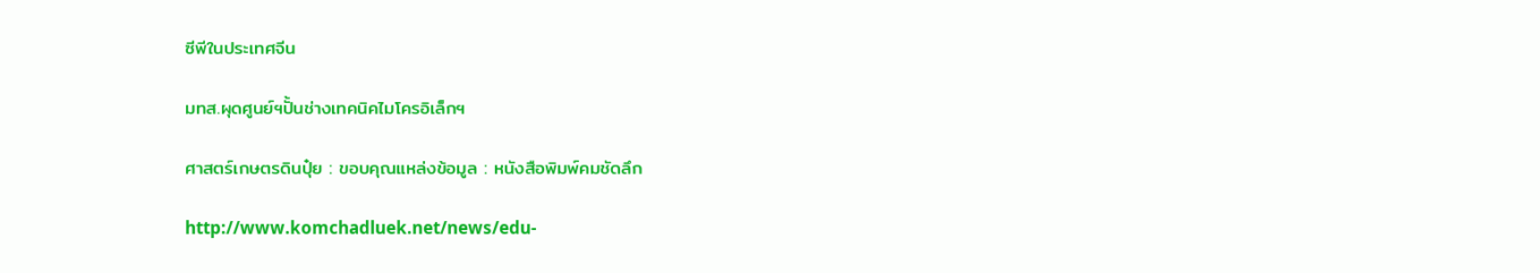ซีพีในประเทศจีน

มทส.ผุดศูนย์ฯปั้นช่างเทคนิคไมโครอิเล็กฯ

ศาสตร์เกษตรดินปุ๋ย : ขอบคุณแหล่งข้อมูล : หนังสือพิมพ์คมชัดลึก

http://www.komchadluek.net/news/edu-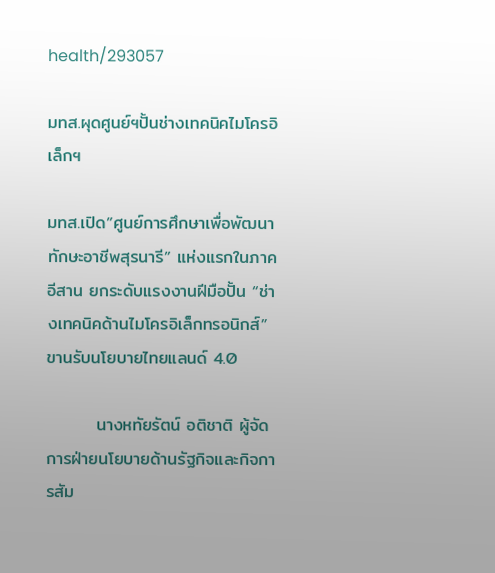health/293057

มทส.ผุดศูนย์ฯปั้นช่างเทคนิคไมโครอิเล็กฯ

มทส.เปิด”ศูนย์การศึกษาเพื่อพัฒนาทักษะอาชีพสุรนารี” แห่งแรกในภาคอีสาน ยกระดับแรงงานฝีมือปั้น “ช่างเทคนิคด้านไมโครอิเล็กทรอนิกส์” ขานรับนโยบายไทยแลนด์ 4.0

        นางหทัยรัตน์ อติชาติ ผู้จัดการฝ่ายนโยบายด้านรัฐกิจและกิจการสัม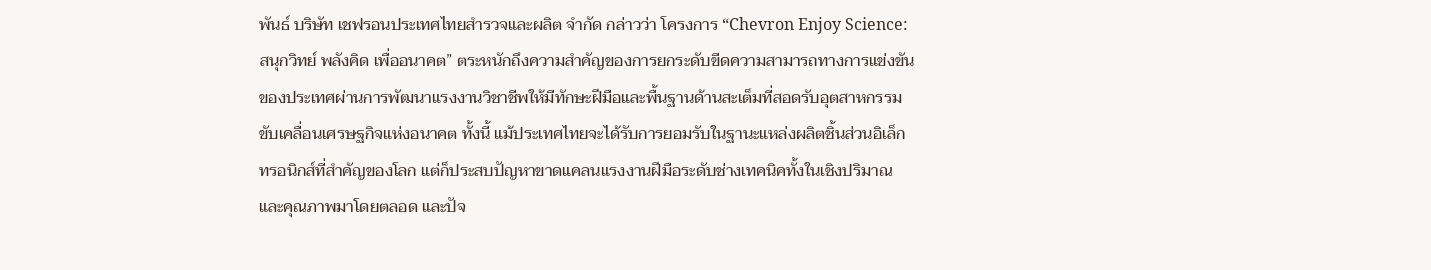พันธ์ บริษัท เชฟรอนประเทศไทยสำรวจและผลิต จำกัด กล่าวว่า โครงการ “Chevron Enjoy Science: สนุกวิทย์ พลังคิด เพื่ออนาคต” ตระหนักถึงความสำคัญของการยกระดับขีดความสามารถทางการแข่งขันของประเทศผ่านการพัฒนาแรงงานวิชาชีพให้มีทักษะฝีมือและพื้นฐานด้านสะเต็มที่สอดรับอุตสาหกรรมขับเคลื่อนเศรษฐกิจแห่งอนาคต ทั้งนี้ แม้ประเทศไทยจะได้รับการยอมรับในฐานะแหล่งผลิตชิ้นส่วนอิเล็กทรอนิกส์ที่สำคัญของโลก แต่ก็ประสบปัญหาขาดแคลนแรงงานฝีมือระดับช่างเทคนิคทั้งในเชิงปริมาณและคุณภาพมาโดยตลอด และปัจ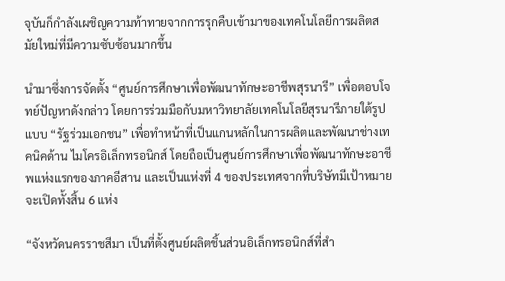จุบันก็กำลังเผชิญความท้าทายจากการรุกคืบเข้ามาของเทคโนโลยีการผลิตสมัยใหม่ที่มีความซับซ้อนมากขึ้น

นำมาซึ่งการจัดตั้ง “ศูนย์การศึกษาเพื่อพัฒนาทักษะอาชีพสุรนารี” เพื่อตอบโจทย์ปัญหาดังกล่าว โดยการร่วมมือกับมหาวิทยาลัยเทคโนโลยีสุรนารีภายใต้รูปแบบ “รัฐร่วมเอกชน” เพื่อทำหน้าที่เป็นแกนหลักในการผลิตและพัฒนาช่างเทคนิคด้าน ไมโครอิเล็กทรอนิกส์ โดยถือเป็นศูนย์การศึกษาเพื่อพัฒนาทักษะอาชีพแห่งแรกของภาคอีสาน และเป็นแห่งที่ 4 ของประเทศจากที่บริษัทมีเป้าหมายจะเปิดทั้งสิ้น 6 แห่ง

“จังหวัดนครราชสีมา เป็นที่ตั้งศูนย์ผลิตชิ้นส่วนอิเล็กทรอนิกส์ที่สำ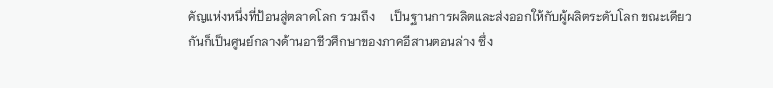คัญแห่งหนึ่งที่ป้อนสู่ตลาดโลก รวมถึง     เป็นฐานการผลิตและส่งออกให้กับผู้ผลิตระดับโลก ขณะเดียวกันก็เป็นศูนย์กลางด้านอาชีวศึกษาของภาคอีสานตอนล่าง ซึ่ง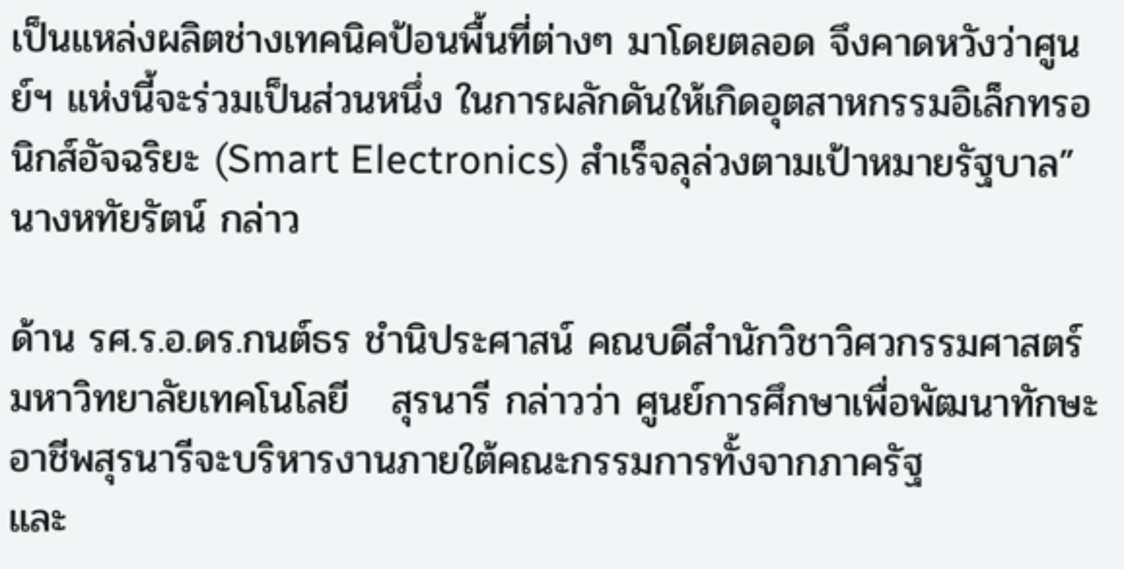เป็นแหล่งผลิตช่างเทคนิคป้อนพื้นที่ต่างๆ มาโดยตลอด จึงคาดหวังว่าศูนย์ฯ แห่งนี้จะร่วมเป็นส่วนหนึ่ง ในการผลักดันให้เกิดอุตสาหกรรมอิเล็กทรอนิกส์อัจฉริยะ (Smart Electronics) สำเร็จลุล่วงตามเป้าหมายรัฐบาล” นางหทัยรัตน์ กล่าว

ด้าน รศ.ร.อ.ดร.กนต์ธร ชำนิประศาสน์ คณบดีสำนักวิชาวิศวกรรมศาสตร์ มหาวิทยาลัยเทคโนโลยี   สุรนารี กล่าวว่า ศูนย์การศึกษาเพื่อพัฒนาทักษะอาชีพสุรนารีจะบริหารงานภายใต้คณะกรรมการทั้งจากภาครัฐ                และ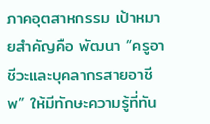ภาคอุตสาหกรรม เป้าหมายสำคัญคือ พัฒนา “ครูอาชีวะและบุคลากรสายอาชีพ” ให้มีทักษะความรู้ที่ทัน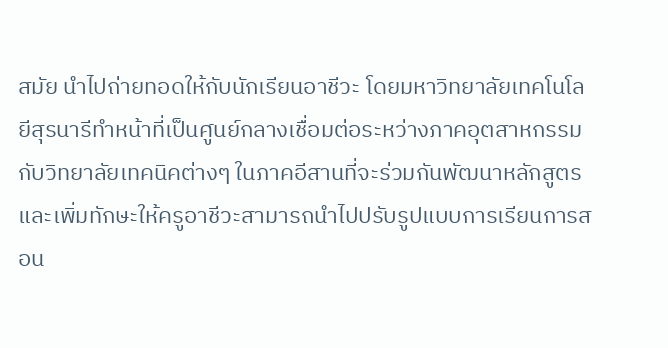สมัย นำไปถ่ายทอดให้กับนักเรียนอาชีวะ โดยมหาวิทยาลัยเทคโนโลยีสุรนารีทำหน้าที่เป็นศูนย์กลางเชื่อมต่อระหว่างภาคอุตสาหกรรมกับวิทยาลัยเทคนิคต่างๆ ในภาคอีสานที่จะร่วมกันพัฒนาหลักสูตรและเพิ่มทักษะให้ครูอาชีวะสามารถนำไปปรับรูปแบบการเรียนการสอน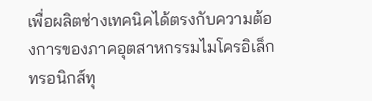เพื่อผลิตช่างเทคนิคได้ตรงกับความต้องการของภาคอุตสาหกรรมไมโครอิเล็กทรอนิกส์ทุ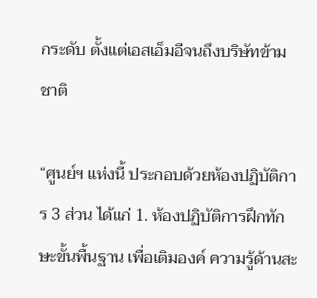กระดับ ตั้งแต่เอสเอ็มอีจนถึงบริษัทข้ามชาติ

“ศูนย์ฯ แห่งนี้ ประกอบด้วยห้องปฏิบัติการ 3 ส่วน ได้แก่ 1. ห้องปฏิบัติการฝึกทักษะขั้นพื้นฐาน เพื่อเติมองค์ ความรู้ด้านสะ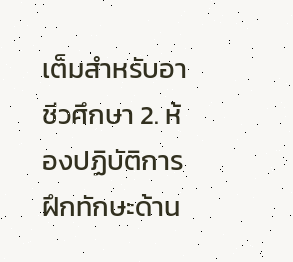เต็มสำหรับอาชีวศึกษา 2. ห้องปฏิบัติการฝึกทักษะด้าน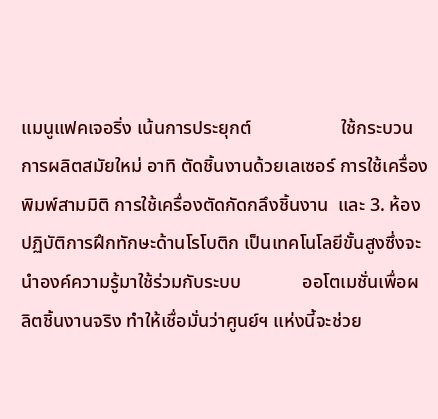แมนูแฟคเจอริ่ง เน้นการประยุกต์                   ใช้กระบวนการผลิตสมัยใหม่ อาทิ ตัดชิ้นงานด้วยเลเซอร์ การใช้เครื่องพิมพ์สามมิติ การใช้เครื่องตัดกัดกลึงชิ้นงาน  และ 3. ห้องปฏิบัติการฝึกทักษะด้านโรโบติก เป็นเทคโนโลยีขั้นสูงซึ่งจะนำองค์ความรู้มาใช้ร่วมกับระบบ             ออโตเมชั่นเพื่อผลิตชิ้นงานจริง ทำให้เชื่อมั่นว่าศูนย์ฯ แห่งนี้จะช่วย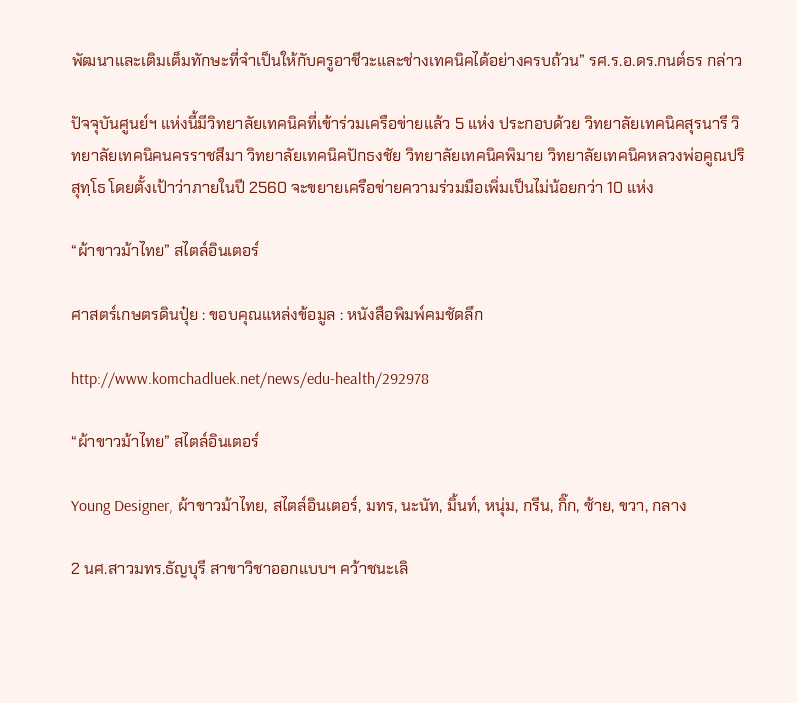พัฒนาและเติมเต็มทักษะที่จำเป็นให้กับครูอาชีวะและช่างเทคนิคได้อย่างครบถ้วน” รศ.ร.อ.ดร.กนต์ธร กล่าว

ปัจจุบันศูนย์ฯ แห่งนี้มีวิทยาลัยเทคนิคที่เข้าร่วมเครือข่ายแล้ว 5 แห่ง ประกอบด้วย วิทยาลัยเทคนิคสุรนารี วิทยาลัยเทคนิคนครราชสีมา วิทยาลัยเทคนิคปักธงชัย วิทยาลัยเทคนิคพิมาย วิทยาลัยเทคนิคหลวงพ่อคูณปริสุทฺโธ โดยตั้งเป้าว่าภายในปี 2560 จะขยายเครือข่ายความร่วมมือเพิ่มเป็นไม่น้อยกว่า 10 แห่ง

“ผ้าขาวม้าไทย” สไตล์อินเตอร์

ศาสตร์เกษตรดินปุ๋ย : ขอบคุณแหล่งข้อมูล : หนังสือพิมพ์คมชัดลึก

http://www.komchadluek.net/news/edu-health/292978

“ผ้าขาวม้าไทย” สไตล์อินเตอร์

Young Designer, ผ้าขาวม้าไทย, สไตล์อินเตอร์, มทร, นะนัท, มิ้นท์, หนุ่ม, กรีน, กิ๊ก, ซ้าย, ขวา, กลาง

2 นศ.สาวมทร.ธัญบุรี สาขาวิชาออกแบบฯ คว้าชนะเลิ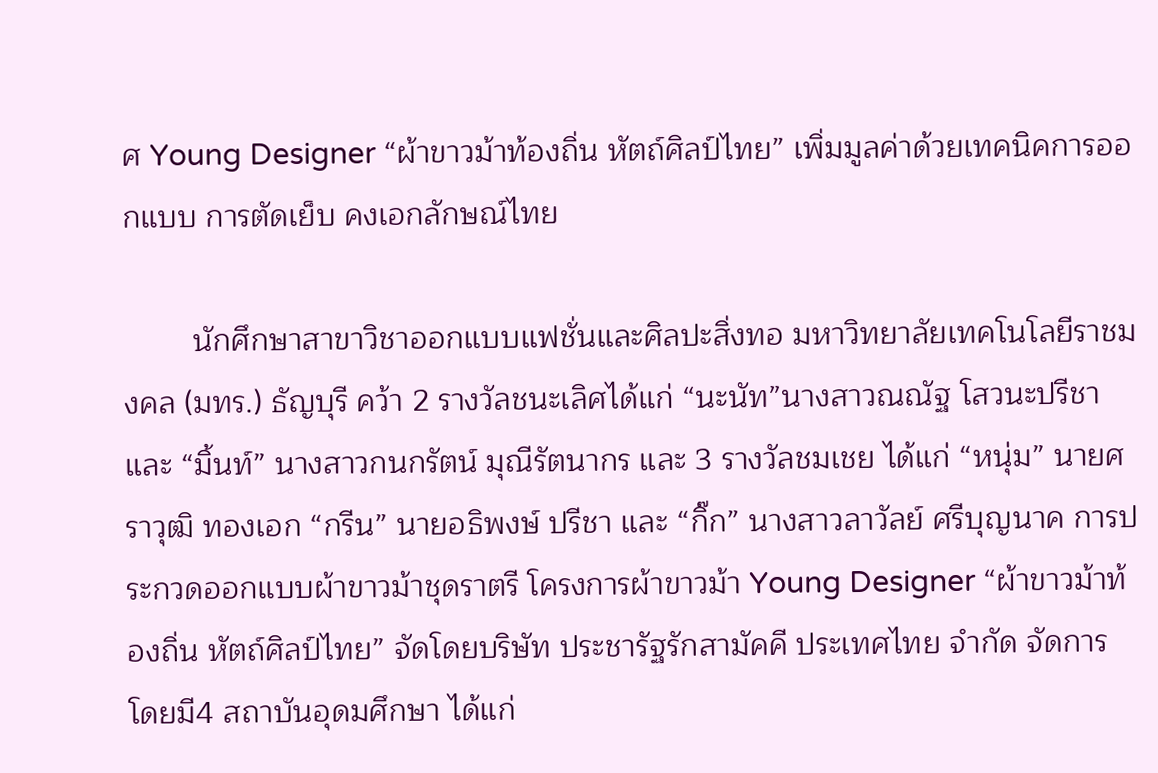ศ Young Designer “ผ้าขาวม้าท้องถิ่น หัตถ์ศิลป์ไทย” เพิ่มมูลค่าด้วยเทคนิคการออกแบบ การตัดเย็บ คงเอกลักษณ์ไทย

        นักศึกษาสาขาวิชาออกแบบแฟชั่นและศิลปะสิ่งทอ มหาวิทยาลัยเทคโนโลยีราชมงคล (มทร.) ธัญบุรี คว้า 2 รางวัลชนะเลิศได้แก่ “นะนัท”นางสาวณณัฐ โสวนะปรีชา และ “มิ้นท์” นางสาวกนกรัตน์ มุณีรัตนากร และ 3 รางวัลชมเชย ได้แก่ “หนุ่ม” นายศราวุฒิ ทองเอก “กรีน” นายอธิพงษ์ ปรีชา และ “กิ๊ก” นางสาวลาวัลย์ ศรีบุญนาค การประกวดออกแบบผ้าขาวม้าชุดราตรี โครงการผ้าขาวม้า Young Designer “ผ้าขาวม้าท้องถิ่น หัตถ์ศิลป์ไทย” จัดโดยบริษัท ประชารัฐรักสามัคคี ประเทศไทย จำกัด จัดการ โดยมี4 สถาบันอุดมศึกษา ได้แก่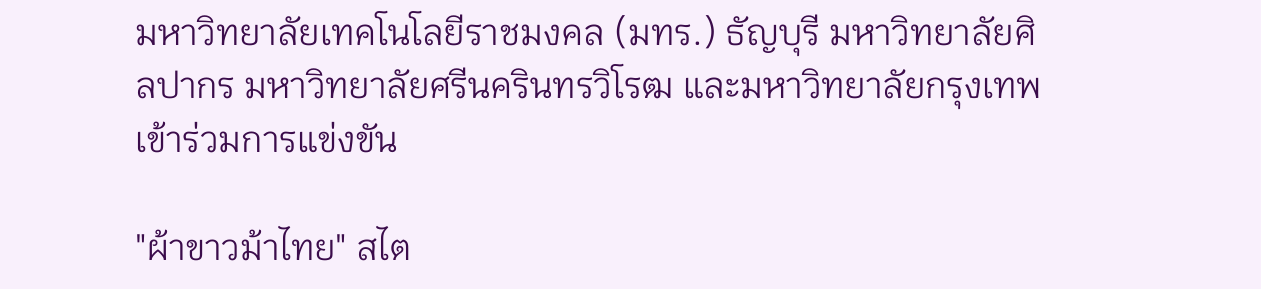มหาวิทยาลัยเทคโนโลยีราชมงคล (มทร.) ธัญบุรี มหาวิทยาลัยศิลปากร มหาวิทยาลัยศรีนครินทรวิโรฒ และมหาวิทยาลัยกรุงเทพ เข้าร่วมการแข่งขัน

"ผ้าขาวม้าไทย" สไต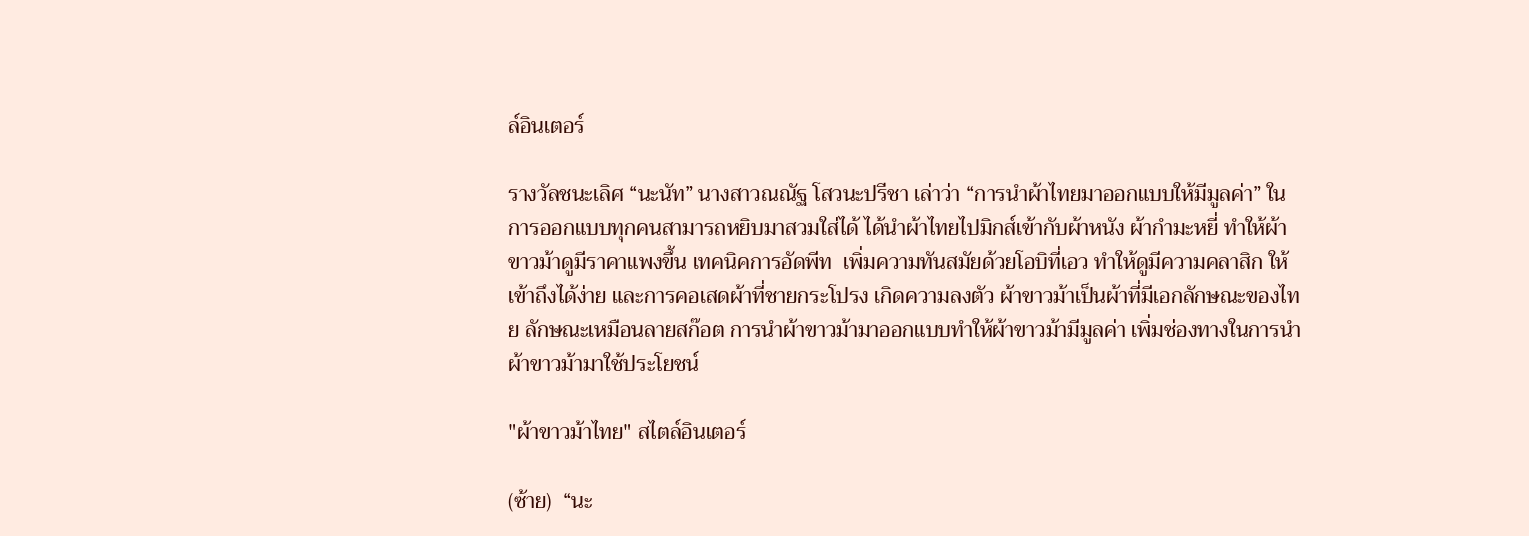ล์อินเตอร์

รางวัลชนะเลิศ “นะนัท” นางสาวณณัฐ โสวนะปรีชา เล่าว่า “การนำผ้าไทยมาออกแบบให้มีมูลค่า” ในการออกแบบทุกคนสามารถหยิบมาสวมใส่ได้ ได้นำผ้าไทยไปมิกส์เข้ากับผ้าหนัง ผ้ากำมะหยี่ ทำให้ผ้าขาวม้าดูมีราคาแพงขึ้น เทคนิคการอัดพีท  เพิ่มความทันสมัยด้วยโอบิที่เอว ทำให้ดูมีความคลาสิก ให้เข้าถึงได้ง่าย และการคอเสดผ้าที่ชายกระโปรง เกิดความลงตัว ผ้าขาวม้าเป็นผ้าที่มีเอกลักษณะของไทย ลักษณะเหมือนลายสก๊อต การนำผ้าขาวม้ามาออกแบบทำให้ผ้าขาวม้ามีมูลค่า เพิ่มช่องทางในการนำผ้าขาวม้ามาใช้ประโยชน์

"ผ้าขาวม้าไทย" สไตล์อินเตอร์

(ซ้าย)  “นะ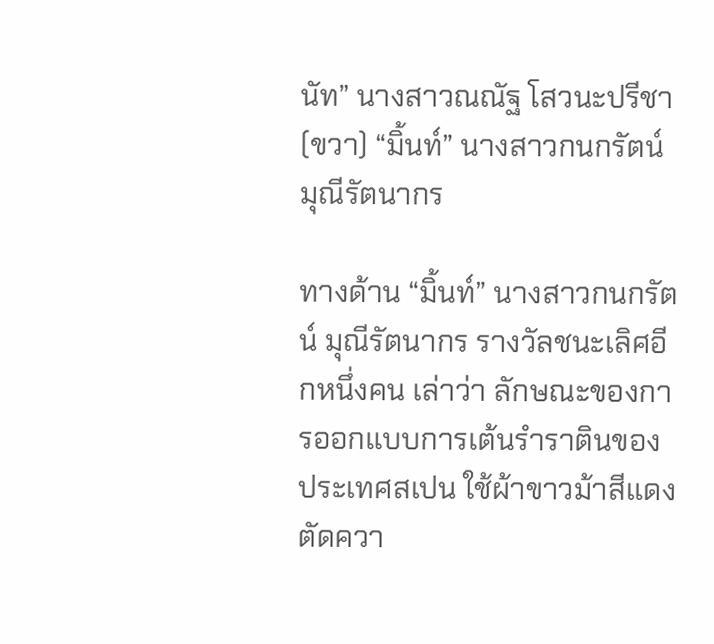นัท” นางสาวณณัฐ โสวนะปรีชา (ขวา) “มิ้นท์” นางสาวกนกรัตน์ มุณีรัตนากร

ทางด้าน “มิ้นท์” นางสาวกนกรัตน์ มุณีรัตนากร รางวัลชนะเลิศอีกหนึ่งคน เล่าว่า ลักษณะของการออกแบบการเต้นรำราตินของประเทศสเปน ใช้ผ้าขาวม้าสีแดงตัดควา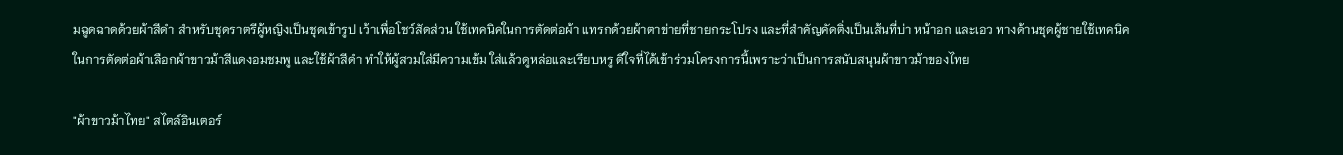มฉูดฉาดด้วยผ้าสีดำ สำหรับชุดราตรีผู้หญิงเป็นชุดเข้ารูป เว้าเพื่อโชว์สัดส่วน ใช้เทคนิคในการตัดต่อผ้า แทรกด้วยผ้าตาข่ายที่ชายกระโปรง และที่สำคัญคัดติ่งเป็นเส้นที่บ่า หน้าอก และเอว ทางด้านชุดผู้ชายใช้เทคนิคในการตัดต่อผ้าเลือกผ้าขาวม้าสีแดงอมชมพู และใช้ผ้าสีดำ ทำให้ผู้สวมใส่มีความเข้ม ใส่แล้วดูหล่อและเรียบหรู ดีใจที่ได้เข้าร่วมโครงการนี้เพราะว่าเป็นการสนับสนุนผ้าขาวม้าของไทย

"ผ้าขาวม้าไทย" สไตล์อินเตอร์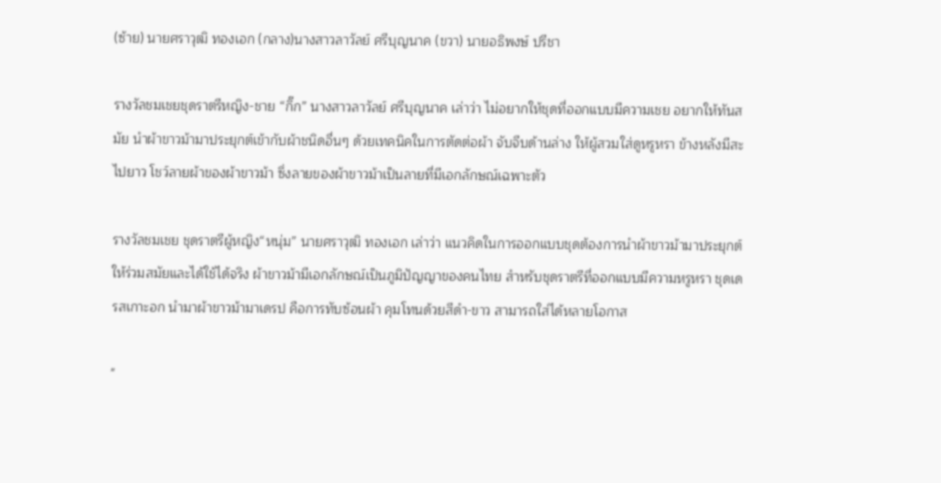(ซ้าย) นายศราวุฒิ ทองเอก (กลาง)นางสาวลาวัลย์ ศรีบุญนาค (ขวา) นายอธิพงษ์ ปรีชา

รางวัลชมเชยชุดราตรีหญิง-ชาย “กิ๊ก” นางสาวลาวัลย์ ศรีบุญนาค เล่าว่า ไม่อยากให้ชุดที่ออกแบบมีความเชย อยากให้ทันสมัย นำผ้าขาวม้ามาประยุกต์เข้ากับผ้าชนิดอื่นๆ ด้วยเทคนิคในการตัดต่อผ้า จับจีบด้านล่าง ให้ผู้สวมใส่ดูหรูหรา ข้างหลังมีสะไปยาว โชว์ลายผ้าของผ้าขาวม้า ซึ่งลายของผ้าขาวม้าเป็นลายที่มีเอกลักษณ์เฉพาะตัว

รางวัลชมเชย ชุดราตรีผู้หญิง“หนุ่ม” นายศราวุฒิ ทองเอก เล่าว่า แนวคิดในการออกแบบชุดต้องการนำผ้าขาวม้ามาประยุกต์ให้ร่วมสมัยและได้ใช้ได้จริง ผ้าขาวม้ามีเอกลักษณ์เป็นภูมิปัญญาของคนไทย สำหรับชุดราตรีที่ออกแบบมีความหรูหรา ชุดเดรสเกาะอก นำมาผ้าขาวม้ามาเดรป คือการทับซ้อนผ้า คุมโทนด้วยสีดำ-ขาว สามารถใส่ได้หลายโอกาส

"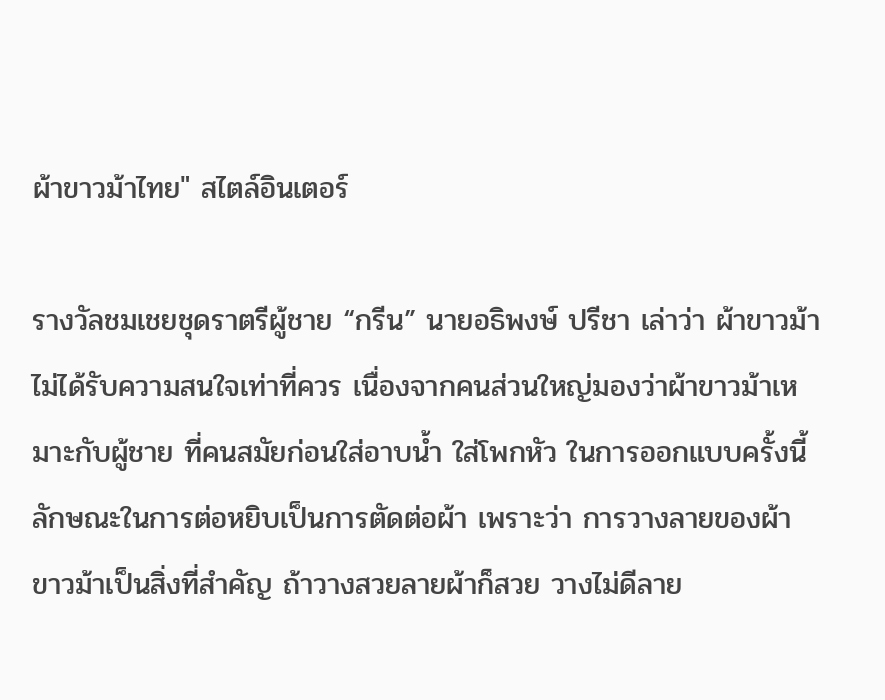ผ้าขาวม้าไทย" สไตล์อินเตอร์

รางวัลชมเชยชุดราตรีผู้ชาย “กรีน” นายอธิพงษ์ ปรีชา เล่าว่า ผ้าขาวม้าไม่ได้รับความสนใจเท่าที่ควร เนื่องจากคนส่วนใหญ่มองว่าผ้าขาวม้าเหมาะกับผู้ชาย ที่คนสมัยก่อนใส่อาบน้ำ ใส่โพกหัว ในการออกแบบครั้งนี้ ลักษณะในการต่อหยิบเป็นการตัดต่อผ้า เพราะว่า การวางลายของผ้าขาวม้าเป็นสิ่งที่สำคัญ ถ้าวางสวยลายผ้าก็สวย วางไม่ดีลาย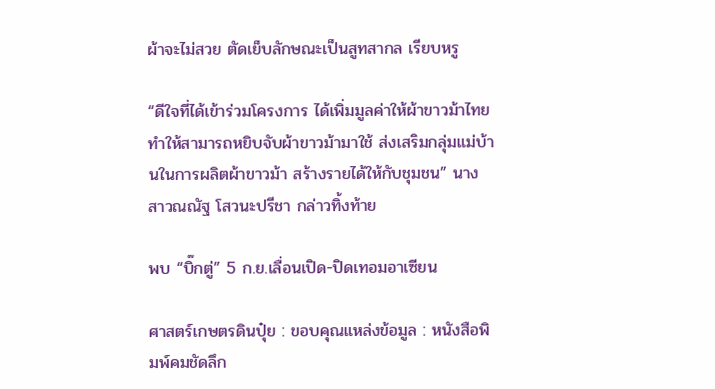ผ้าจะไม่สวย ตัดเย็บลักษณะเป็นสูทสากล เรียบหรู

“ดีใจที่ได้เข้าร่วมโครงการ ได้เพิ่มมูลค่าให้ผ้าขาวม้าไทย ทำให้สามารถหยิบจับผ้าขาวม้ามาใช้ ส่งเสริมกลุ่มแม่บ้านในการผลิตผ้าขาวม้า สร้างรายได้ให้กับชุมชน” นางสาวณณัฐ โสวนะปรีชา กล่าวทิ้งท้าย

พบ “บิ๊กตู่” 5 ก.ย.เลื่อนเปิด-ปิดเทอมอาเซียน

ศาสตร์เกษตรดินปุ๋ย : ขอบคุณแหล่งข้อมูล : หนังสือพิมพ์คมชัดลึก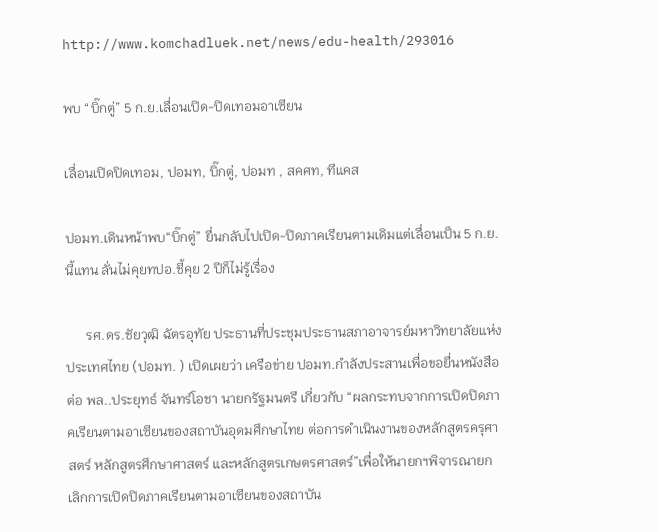http://www.komchadluek.net/news/edu-health/293016

พบ “บิ๊กตู่” 5 ก.ย.เลื่อนเปิด-ปิดเทอมอาเซียน

เลื่อนเปิดปิดเทอม, ปอมท, บิ๊กตู่, ปอมท , สคศท, ทีแคส

ปอมท.เดินหน้าพบ“บิ๊กตู่” ยื่นกลับไปเปิด-ปิดภาคเรียนตามเดิมแต่เลื่อนเป็น 5 ก.ย.นี้แทน ลั่นไม่คุยทปอ.ชี้คุย 2 ปีก็ไม่รู้เรื่อง

      รศ.ดร.ชัยวุฒิ ฉัตรอุทัย ประธานที่ประชุมประธานสภาอาจารย์มหาวิทยาลัยแห่งประเทศไทย (ปอมท. ) เปิดเผยว่า เครือข่าย ปอมท.กำลังประสานเพื่อขอยื่นหนังสือต่อ พล..ประยุทธ์ จันทร์โอชา นายกรัฐมนตรี เกี่ยวกับ “ผลกระทบจากการเปิดปิดภาคเรียนตามอาเซียนของสถาบันอุดมศึกษาไทย ต่อการดำเนินงานของหลักสูตรครุศาสตร์ หลักสูตรศึกษาศาสตร์ และหลักสูตรเกษตรศาสตร์”เพื่อให้นายกฯพิจารณายกเลิกการเปิดปิดภาคเรียนตามอาเซียนของสถาบัน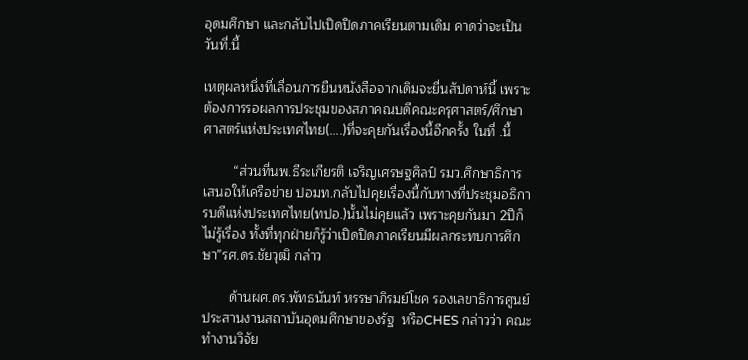อุดมศึกษา และกลับไปเปิดปิดภาคเรียนตามเดิม คาดว่าจะเป็นวันที่.นี้

เหตุผลหนึ่งที่เลื่อนการยืนหนังสือจากเดิมจะยื่นสัปดาห์นี้ เพราะต้องการรอผลการประชุมของสภาคณบดีคณะครุศาสตร์/ศึกษาศาสตร์แห่งประเทศไทย(....)ที่จะคุยกันเรื่องนี้อีกครั้ง ในที่ .นี้

        “ส่วนที่นพ.ธีระเกียรติ เจริญเศรษฐศิลป์ รมว.ศึกษาธิการ เสนอให้เครือข่าย ปอมท.กลับไปคุยเรื่องนี้กับทางที่ประชุมอธิการบดีแห่งประเทศไทย(ทปอ.)นั้นไม่คุยแล้ว เพราะคุยกันมา 2ปีก็ไม่รู้เรื่อง ทั้งที่ทุกฝ่ายก็รู้ว่าเปิดปิดภาคเรียนมีผลกระทบการศึกษา”รศ.ดร.ชัยวุฒิ กล่าว

       ด้านผศ.ดร.พัทธนันท์ หรรษาภิรมย์โชค รองเลขาธิการศูนย์ประสานงานสถาบันอุดมศึกษาของรัฐ  หรือCHES กล่าวว่า คณะทำงานวิจัย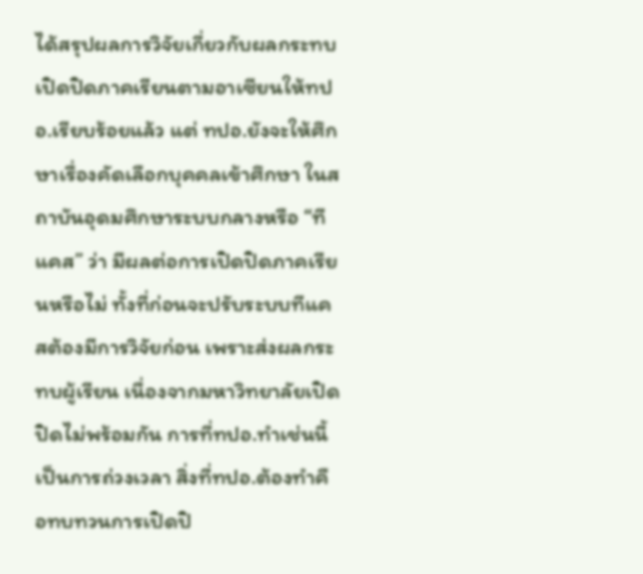ได้สรุปผลการวิจัยเกี่ยวกับผลกระทบเปิดปิดภาคเรียนตามอาเซียนให้ทปอ.เรียบร้อยแล้ว แต่ ทปอ.ยังจะให้ศึกษาเรื่องคัดเลือกบุคคลเข้าศึกษา ในสถาบันอุดมศึกษาระบบกลางหรือ “ทีแคส” ว่า มีผลต่อการเปิดปิดภาคเรียนหรือไม่ ทั้งที่ก่อนจะปรับระบบทีแคสต้องมีการวิจัยก่อน เพราะส่งผลกระทบผู้เรียน เนื่องจากมหาวิทยาลัยเปิดปิดไม่พร้อมกัน การที่ทปอ.ทำเช่นนี้เป็นการถ่วงเวลา สิ่งที่ทปอ.ต้องทำคือทบทวนการเปิดปิ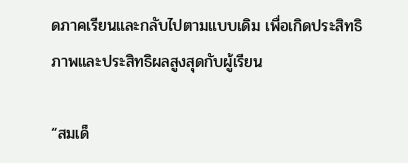ดภาคเรียนและกลับไปตามแบบเดิม เพื่อเกิดประสิทธิภาพและประสิทธิผลสูงสุดกับผู้เรียน

“สมเด็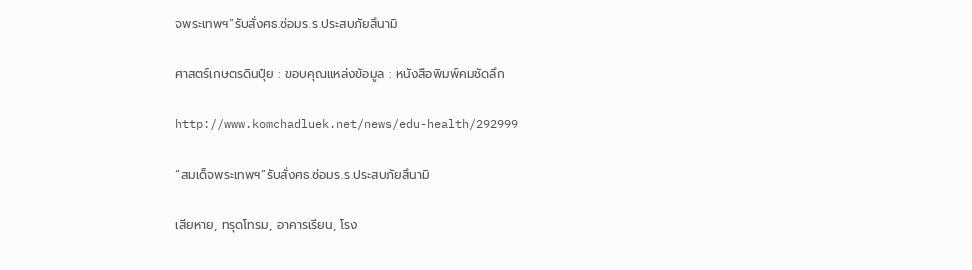จพระเทพฯ”รับสั่งศธ.ซ่อมร.ร.ประสบภัยสึนามิ

ศาสตร์เกษตรดินปุ๋ย : ขอบคุณแหล่งข้อมูล : หนังสือพิมพ์คมชัดลึก

http://www.komchadluek.net/news/edu-health/292999

“สมเด็จพระเทพฯ”รับสั่งศธ.ซ่อมร.ร.ประสบภัยสึนามิ

เสียหาย, ทรุดโทรม, อาคารเรียน, โรง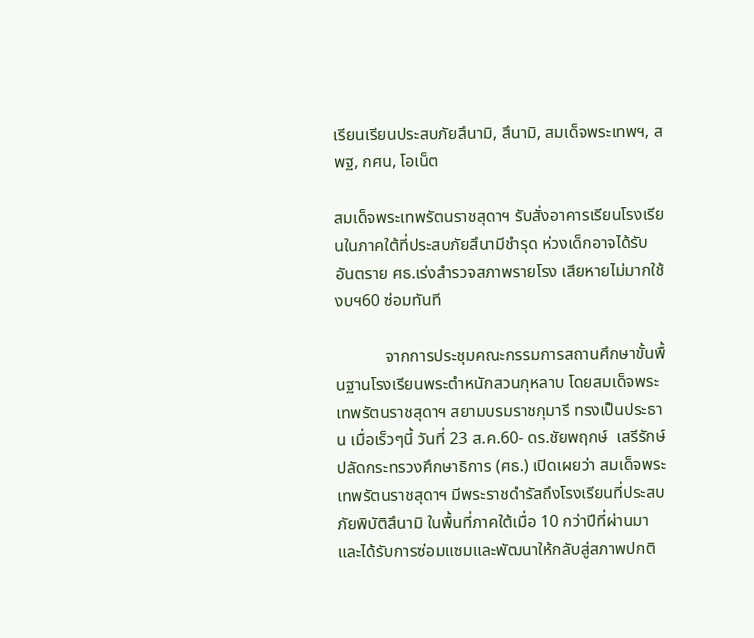เรียนเรียนประสบภัยสึนามิ, สึนามิ, สมเด็จพระเทพฯ, สพฐ, กศน, โอเน็ต

สมเด็จพระเทพรัตนราชสุดาฯ รับสั่งอาคารเรียนโรงเรียนในภาคใต้ที่ประสบภัยสึนามีชำรุด ห่วงเด็กอาจได้รับอันตราย ศธ.เร่งสำรวจสภาพรายโรง เสียหายไม่มากใช้งบฯ60 ซ่อมทันที

            จากการประชุมคณะกรรมการสถานศึกษาขั้นพื้นฐานโรงเรียนพระตำหนักสวนกุหลาบ โดยสมเด็จพระเทพรัตนราชสุดาฯ สยามบรมราชกุมารี ทรงเป็นประธาน เมื่อเร็วๆนี้ วันที่ 23 ส.ค.60- ดร.ชัยพฤกษ์  เสรีรักษ์  ปลัดกระทรวงศึกษาธิการ (ศธ.) เปิดเผยว่า สมเด็จพระเทพรัตนราชสุดาฯ มีพระราชดำรัสถึงโรงเรียนที่ประสบภัยพิบัติสึนามิ ในพื้นที่ภาคใต้เมื่อ 10 กว่าปีที่ผ่านมาและได้รับการซ่อมแซมและพัฒนาให้กลับสู่สภาพปกติ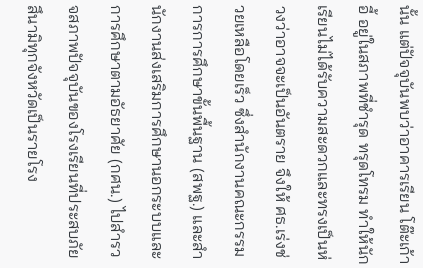นั้น แต่ปัจจุบันพบว่าอาคารเรียน โต๊ะเก้าอี้ อยู่ในสภาพที่ชำรุด ทรุดโทรม ทำให้นักเรียนไม่ได้รับความสะดวกและทรงเป็นห่วงว่าอาจจะเป็นอันตราย จึงให้ ศธ.เร่งช่วยเหลือโดยเร็ว ซึ่งสำนักงานคณะกรรมการการศึกษาขั้นพื้นฐาน (สพฐ.) และสำนักงานส่งเสริมการศึกษานอกระบบและการศึกษาตามอัธยาศัย (กศน.) ไปสำรวจสภาพปัจจุบันของโรงเรียนที่ประสบภัยสึนามิทุกจังหวัดเป็นรายโรง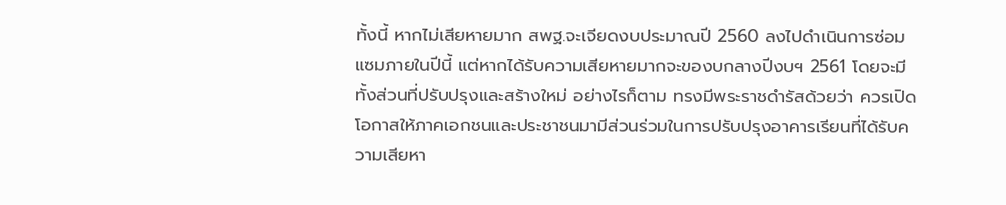ทั้งนี้ หากไม่เสียหายมาก สพฐ.จะเจียดงบประมาณปี 2560 ลงไปดำเนินการซ่อมแซมภายในปีนี้ แต่หากได้รับความเสียหายมากจะของบกลางปีงบฯ 2561 โดยจะมีทั้งส่วนที่ปรับปรุงและสร้างใหม่ อย่างไรก็ตาม ทรงมีพระราชดำรัสด้วยว่า ควรเปิดโอกาสให้ภาคเอกชนและประชาชนมามีส่วนร่วมในการปรับปรุงอาคารเรียนที่ได้รับความเสียหา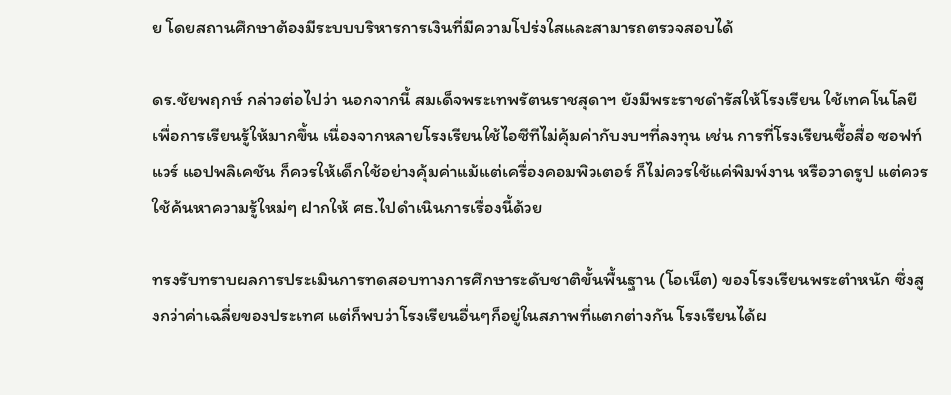ย โดยสถานศึกษาต้องมีระบบบริหารการเงินที่มีความโปร่งใสและสามารถตรวจสอบได้

ดร.ชัยพฤกษ์ กล่าวต่อไปว่า นอกจากนี้ สมเด็จพระเทพรัตนราชสุดาฯ ยังมีพระราชดำรัสให้โรงเรียน ใช้เทคโนโลยีเพื่อการเรียนรู้ให้มากขึ้น เนื่องจากหลายโรงเรียนใช้ไอซีทีไม่คุ้มค่ากับงบฯที่ลงทุน เช่น การที่โรงเรียนซื้อสื่อ ซอฟท์แวร์ แอปพลิเคชัน ก็ควรให้เด็กใช้อย่างคุ้มค่าแม้แต่เครื่องคอมพิวเตอร์ ก็ไม่ควรใช้แค่พิมพ์งาน หรือวาดรูป แต่ควรใช้ค้นหาความรู้ใหม่ๆ ฝากให้ ศธ.ไปดำเนินการเรื่องนี้ด้วย

ทรงรับทราบผลการประเมินการทดสอบทางการศึกษาระดับชาติขั้นพื้นฐาน (โอเน็ต) ของโรงเรียนพระตำหนัก ซึ่งสูงกว่าค่าเฉลี่ยของประเทศ แต่ก็พบว่าโรงเรียนอื่นๆก็อยู่ในสภาพที่แตกต่างกัน โรงเรียนได้ผ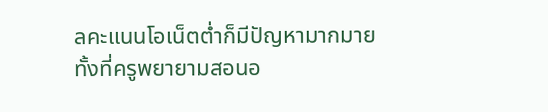ลคะแนนโอเน็ตต่ำก็มีปัญหามากมาย ทั้งที่ครูพยายามสอนอ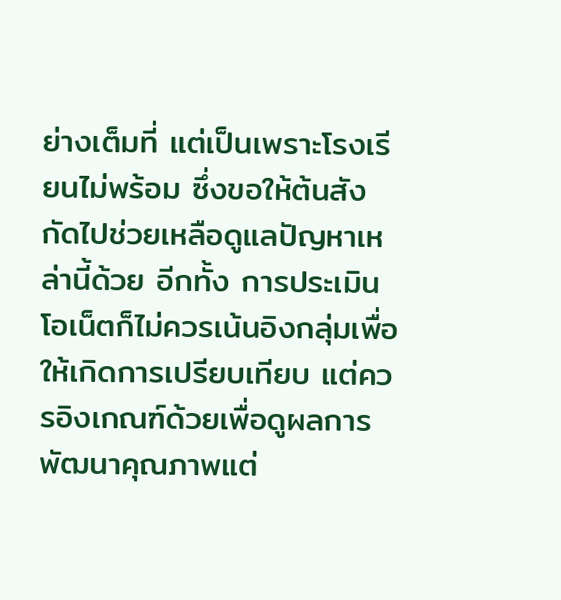ย่างเต็มที่ แต่เป็นเพราะโรงเรียนไม่พร้อม ซึ่งขอให้ต้นสังกัดไปช่วยเหลือดูแลปัญหาเหล่านี้ด้วย อีกทั้ง การประเมินโอเน็ตก็ไม่ควรเน้นอิงกลุ่มเพื่อให้เกิดการเปรียบเทียบ แต่ควรอิงเกณฑ์ด้วยเพื่อดูผลการพัฒนาคุณภาพแต่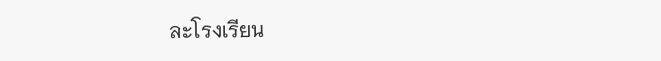ละโรงเรียน